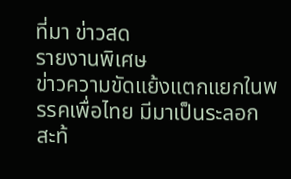ที่มา ข่าวสด
รายงานพิเศษ
ข่าวความขัดแย้งแตกแยกในพรรคเพื่อไทย มีมาเป็นระลอก
สะท้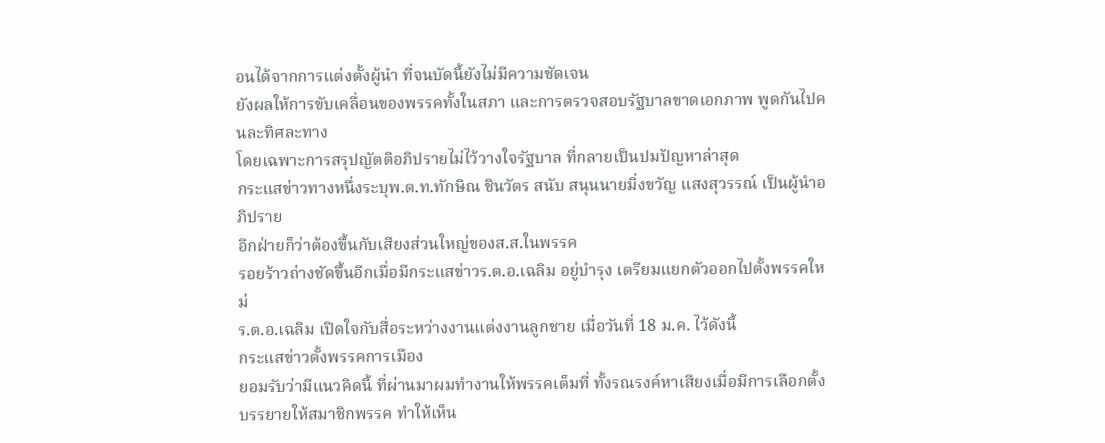อนได้จากการแต่งตั้งผู้นำ ที่จนบัดนี้ยังไม่มีความชัดเจน
ยังผลให้การขับเคลื่อนของพรรคทั้งในสภา และการตรวจสอบรัฐบาลขาดเอกภาพ พูดกันไปคนละทิศละทาง
โดยเฉพาะการสรุปญัตติอภิปรายไม่ไว้วางใจรัฐบาล ที่กลายเป็นปมปัญหาล่าสุด
กระแสข่าวทางหนึ่งระบุพ.ต.ท.ทักษิณ ชินวัตร สนับ สนุนนายมิ่งขวัญ แสงสุวรรณ์ เป็นผู้นำอภิปราย
อีกฝ่ายก็ว่าต้องขึ้นกับเสียงส่วนใหญ่ของส.ส.ในพรรค
รอยร้าวถ่างชัดขึ้นอีกเมื่อมีกระแสข่าวร.ต.อ.เฉลิม อยู่บำรุง เตรียมแยกตัวออกไปตั้งพรรคใหม่
ร.ต.อ.เฉลิม เปิดใจกับสื่อระหว่างงานแต่งงานลูกชาย เมื่อวันที่ 18 ม.ค. ไว้ดังนี้
กระแสข่าวตั้งพรรคการเมือง
ยอมรับว่ามีแนวคิดนี้ ที่ผ่านมาผมทำงานให้พรรคเต็มที่ ทั้งรณรงค์หาเสียงเมื่อมีการเลือกตั้ง บรรยายให้สมาชิกพรรค ทำให้เห็น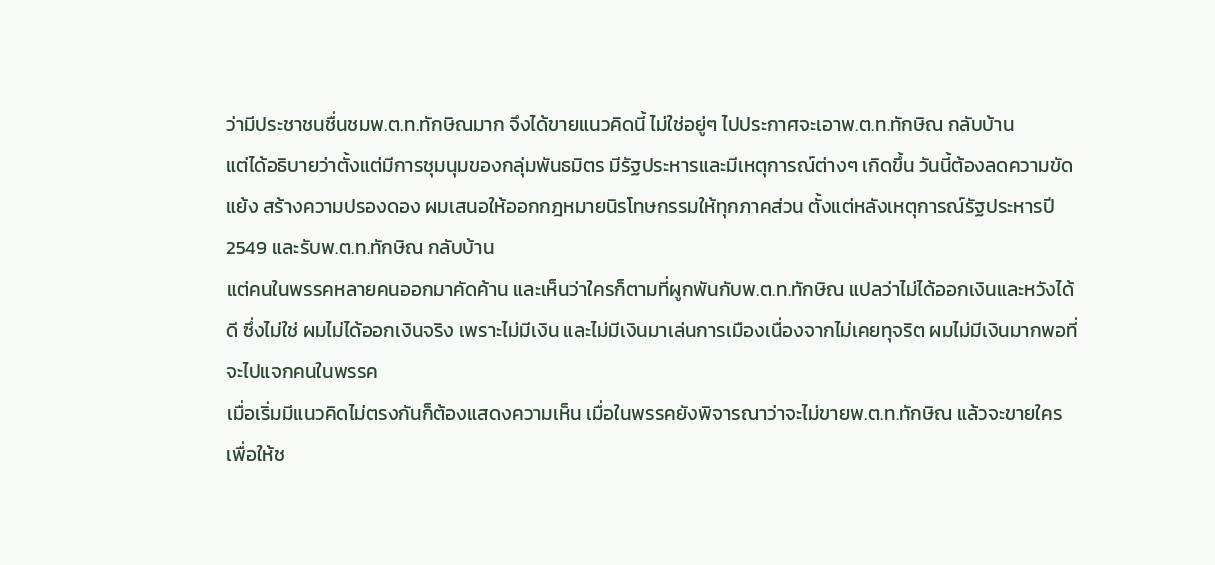ว่ามีประชาชนชื่นชมพ.ต.ท.ทักษิณมาก จึงได้ขายแนวคิดนี้ ไม่ใช่อยู่ๆ ไปประกาศจะเอาพ.ต.ท.ทักษิณ กลับบ้าน
แต่ได้อธิบายว่าตั้งแต่มีการชุมนุมของกลุ่มพันธมิตร มีรัฐประหารและมีเหตุการณ์ต่างๆ เกิดขึ้น วันนี้ต้องลดความขัดแย้ง สร้างความปรองดอง ผมเสนอให้ออกกฎหมายนิรโทษกรรมให้ทุกภาคส่วน ตั้งแต่หลังเหตุการณ์รัฐประหารปี 2549 และรับพ.ต.ท.ทักษิณ กลับบ้าน
แต่คนในพรรคหลายคนออกมาคัดค้าน และเห็นว่าใครก็ตามที่ผูกพันกับพ.ต.ท.ทักษิณ แปลว่าไม่ได้ออกเงินและหวังได้ดี ซึ่งไม่ใช่ ผมไม่ได้ออกเงินจริง เพราะไม่มีเงิน และไม่มีเงินมาเล่นการเมืองเนื่องจากไม่เคยทุจริต ผมไม่มีเงินมากพอที่จะไปแจกคนในพรรค
เมื่อเริ่มมีแนวคิดไม่ตรงกันก็ต้องแสดงความเห็น เมื่อในพรรคยังพิจารณาว่าจะไม่ขายพ.ต.ท.ทักษิณ แล้วจะขายใครเพื่อให้ช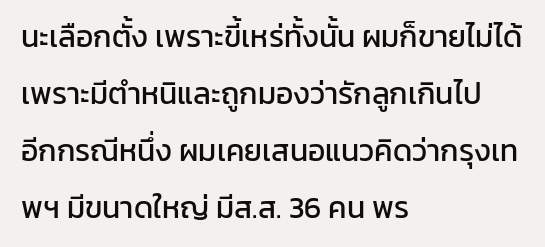นะเลือกตั้ง เพราะขี้เหร่ทั้งนั้น ผมก็ขายไม่ได้ เพราะมีตำหนิและถูกมองว่ารักลูกเกินไป
อีกกรณีหนึ่ง ผมเคยเสนอแนวคิดว่ากรุงเทพฯ มีขนาดใหญ่ มีส.ส. 36 คน พร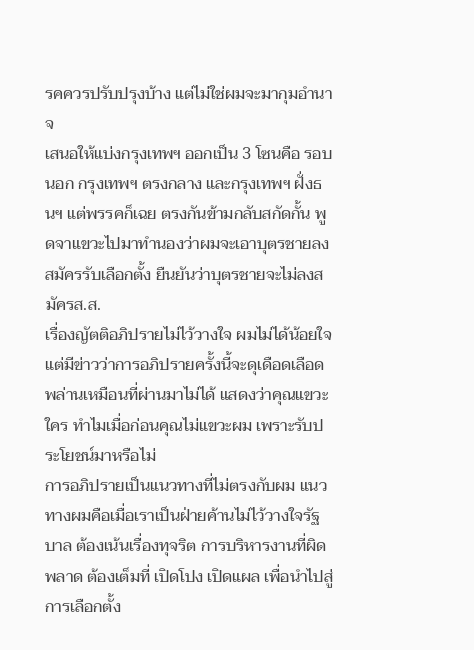รคควรปรับปรุงบ้าง แต่ไม่ใช่ผมจะมากุมอำนาจ
เสนอให้แบ่งกรุงเทพฯ ออกเป็น 3 โซนคือ รอบนอก กรุงเทพฯ ตรงกลาง และกรุงเทพฯ ฝั่งธนฯ แต่พรรคก็เฉย ตรงกันข้ามกลับสกัดกั้น พูดจาแขวะไปมาทำนองว่าผมจะเอาบุตรชายลงสมัครรับเลือกตั้ง ยืนยันว่าบุตรชายจะไม่ลงสมัครส.ส.
เรื่องญัตติอภิปรายไม่ไว้วางใจ ผมไม่ได้น้อยใจ แต่มีข่าวว่าการอภิปรายครั้งนี้จะดุเดือดเลือดพล่านเหมือนที่ผ่านมาไม่ได้ แสดงว่าคุณแขวะใคร ทำไมเมื่อก่อนคุณไม่แขวะผม เพราะรับประโยชน์มาหรือไม่
การอภิปรายเป็นแนวทางที่ไม่ตรงกับผม แนวทางผมคือเมื่อเราเป็นฝ่ายค้านไม่ไว้วางใจรัฐบาล ต้องเน้นเรื่องทุจริต การบริหารงานที่ผิดพลาด ต้องเต็มที่ เปิดโปง เปิดแผล เพื่อนำไปสู่การเลือกตั้ง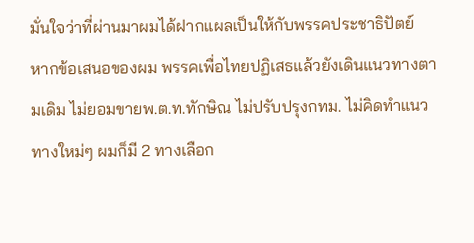มั่นใจว่าที่ผ่านมาผมได้ฝากแผลเป็นให้กับพรรคประชาธิปัตย์
หากข้อเสนอของผม พรรคเพื่อไทยปฏิเสธแล้วยังเดินแนวทางตามเดิม ไม่ยอมขายพ.ต.ท.ทักษิณ ไม่ปรับปรุงกทม. ไม่คิดทำแนวทางใหม่ๆ ผมก็มี 2 ทางเลือก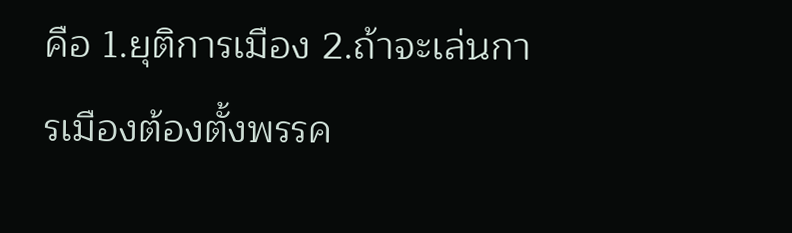คือ 1.ยุติการเมือง 2.ถ้าจะเล่นการเมืองต้องตั้งพรรค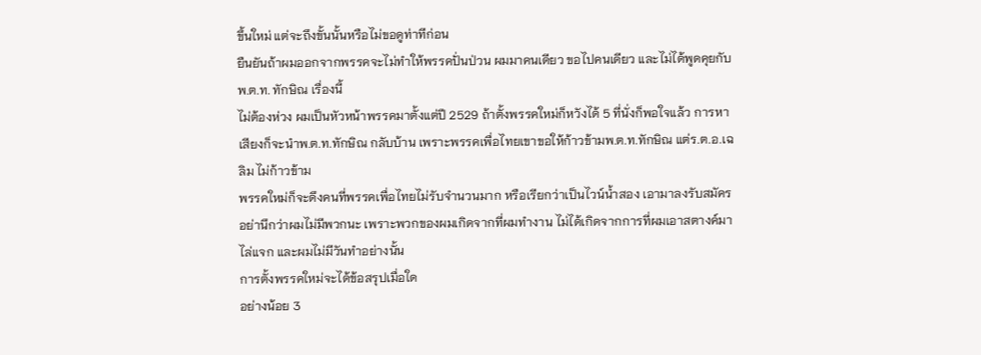ขึ้นใหม่ แต่จะถึงขั้นนั้นหรือไม่ขอดูท่าทีก่อน
ยืนยันถ้าผมออกจากพรรคจะไม่ทำให้พรรคปั่นป่วน ผมมาคนเดียว ขอไปคนเดียว และไม่ได้พูดคุยกับพ.ต.ท. ทักษิณ เรื่องนี้
ไม่ต้องห่วง ผมเป็นหัวหน้าพรรคมาตั้งแต่ปี 2529 ถ้าตั้งพรรคใหม่ก็หวังได้ 5 ที่นั่งก็พอใจแล้ว การหาเสียงก็จะนำพ.ต.ท.ทักษิณ กลับบ้าน เพราะพรรคเพื่อไทยเขาขอให้ก้าวข้ามพ.ต.ท.ทักษิณ แต่ร.ต.อ.เฉลิม ไม่ก้าวข้าม
พรรคใหม่ก็จะดึงคนที่พรรคเพื่อไทยไม่รับจำนวนมาก หรือเรียกว่าเป็นไวน์น้ำสอง เอามาลงรับสมัคร อย่านึกว่าผมไม่มีพวกนะ เพราะพวกของผมเกิดจากที่ผมทำงาน ไม่ได้เกิดจากการที่ผมเอาสตางค์มาไล่แจก และผมไม่มีวันทำอย่างนั้น
การตั้งพรรคใหม่จะได้ข้อสรุปเมื่อใด
อย่างน้อย 3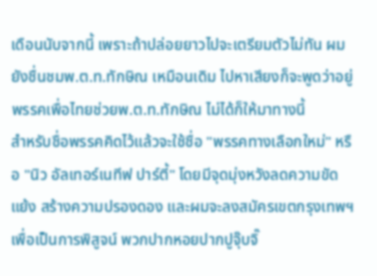เดือนนับจากนี้ เพราะถ้าปล่อยยาวไปจะเตรียมตัวไม่ทัน ผมยังชื่นชมพ.ต.ท.ทักษิณ เหมือนเดิม ไปหาเสียงก็จะพูดว่าอยู่พรรคเพื่อไทยช่วยพ.ต.ท.ทักษิณ ไม่ได้ก็ให้มาทางนี้
สำหรับชื่อพรรคคิดไว้แล้วจะใช้ชื่อ "พรรคทางเลือกใหม่" หรือ "นิว อัลเทอร์เนทีฟ ปาร์ตี้" โดยมีจุดมุ่งหวังลดความขัดแย้ง สร้างความปรองดอง และผมจะลงสมัครเขตกรุงเทพฯ เพื่อเป็นการพิสูจน์ พวกปากหอยปากปูจุ๊บจิ๊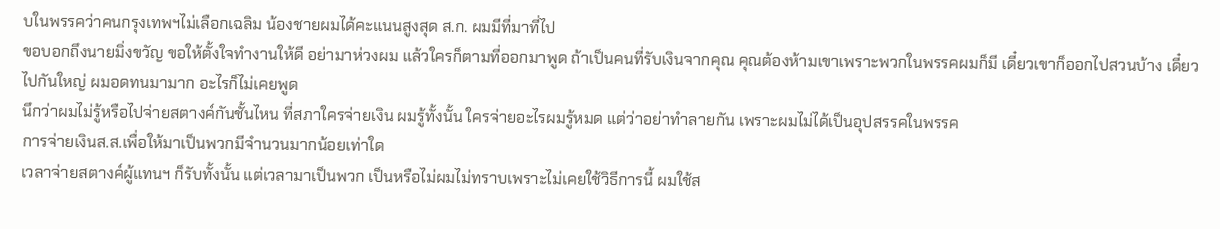บในพรรคว่าคนกรุงเทพฯไม่เลือกเฉลิม น้องชายผมได้คะแนนสูงสุด ส.ก. ผมมีที่มาที่ไป
ขอบอกถึงนายมิ่งขวัญ ขอให้ตั้งใจทำงานให้ดี อย่ามาห่วงผม แล้วใครก็ตามที่ออกมาพูด ถ้าเป็นคนที่รับเงินจากคุณ คุณต้องห้ามเขาเพราะพวกในพรรคผมก็มี เดี๋ยวเขาก็ออกไปสวนบ้าง เดี๋ยวไปกันใหญ่ ผมอดทนมามาก อะไรก็ไม่เคยพูด
นึกว่าผมไม่รู้หรือไปจ่ายสตางค์กันชั้นไหน ที่สภาใครจ่ายเงิน ผมรู้ทั้งนั้น ใครจ่ายอะไรผมรู้หมด แต่ว่าอย่าทำลายกัน เพราะผมไม่ได้เป็นอุปสรรคในพรรค
การจ่ายเงินส.ส.เพื่อให้มาเป็นพวกมีจำนวนมากน้อยเท่าใด
เวลาจ่ายสตางค์ผู้แทนฯ ก็รับทั้งนั้น แต่เวลามาเป็นพวก เป็นหรือไม่ผมไม่ทราบเพราะไม่เคยใช้วิธีการนี้ ผมใช้ส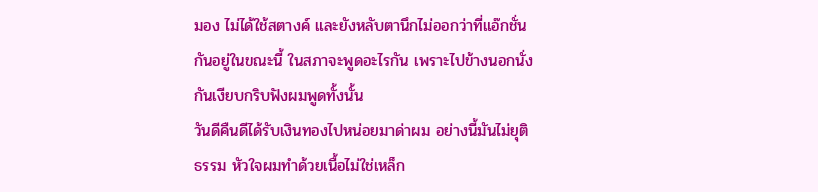มอง ไม่ได้ใช้สตางค์ และยังหลับตานึกไม่ออกว่าที่แอ๊กชั่นกันอยู่ในขณะนี้ ในสภาจะพูดอะไรกัน เพราะไปข้างนอกนั่งกันเงียบกริบฟังผมพูดทั้งนั้น
วันดีคืนดีได้รับเงินทองไปหน่อยมาด่าผม อย่างนี้มันไม่ยุติธรรม หัวใจผมทำด้วยเนื้อไม่ใช่เหล็ก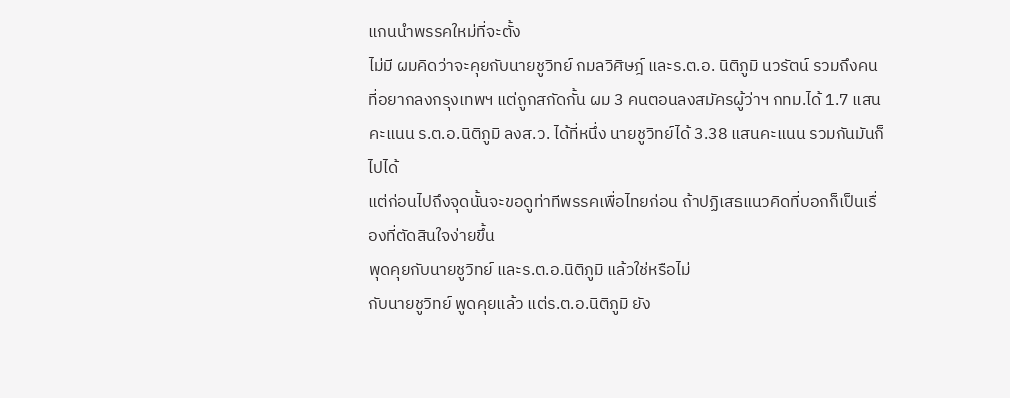แกนนำพรรคใหม่ที่จะตั้ง
ไม่มี ผมคิดว่าจะคุยกับนายชูวิทย์ กมลวิศิษฎ์ และร.ต.อ. นิติภูมิ นวรัตน์ รวมถึงคนที่อยากลงกรุงเทพฯ แต่ถูกสกัดกั้น ผม 3 คนตอนลงสมัครผู้ว่าฯ กทม.ได้ 1.7 แสนคะแนน ร.ต.อ.นิติภูมิ ลงส.ว. ได้ที่หนึ่ง นายชูวิทย์ได้ 3.38 แสนคะแนน รวมกันมันก็ไปได้
แต่ก่อนไปถึงจุดนั้นจะขอดูท่าทีพรรคเพื่อไทยก่อน ถ้าปฏิเสธแนวคิดที่บอกก็เป็นเรื่องที่ตัดสินใจง่ายขึ้น
พุดคุยกับนายชูวิทย์ และร.ต.อ.นิติภูมิ แล้วใช่หรือไม่
กับนายชูวิทย์ พูดคุยแล้ว แต่ร.ต.อ.นิติภูมิ ยัง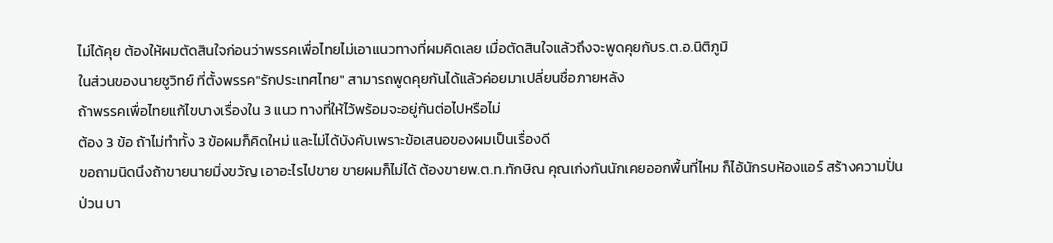ไม่ได้คุย ต้องให้ผมตัดสินใจก่อนว่าพรรคเพื่อไทยไม่เอาแนวทางที่ผมคิดเลย เมื่อตัดสินใจแล้วถึงจะพูดคุยกับร.ต.อ.นิติภูมิ
ในส่วนของนายชูวิทย์ ที่ตั้งพรรค"รักประเทศไทย" สามารถพูดคุยกันได้แล้วค่อยมาเปลี่ยนชื่อภายหลัง
ถ้าพรรคเพื่อไทยแก้ไขบางเรื่องใน 3 แนว ทางที่ให้ไว้พร้อมจะอยู่กันต่อไปหรือไม่
ต้อง 3 ข้อ ถ้าไม่ทำทั้ง 3 ข้อผมก็คิดใหม่ และไม่ได้บังคับเพราะข้อเสนอของผมเป็นเรื่องดี
ขอถามนิดนึงถ้าขายนายมิ่งขวัญ เอาอะไรไปขาย ขายผมก็ไม่ได้ ต้องขายพ.ต.ท.ทักษิณ คุณเก่งกันนักเคยออกพื้นที่ไหม ก็ไอ้นักรบห้องแอร์ สร้างความปั่นป่วน บา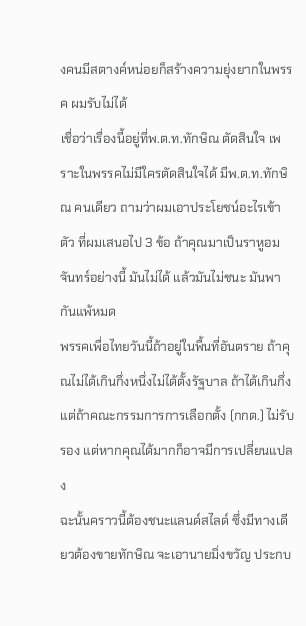งคนมีสตางค์หน่อยก็สร้างความยุ่งยากในพรรค ผมรับไม่ได้
เชื่อว่าเรื่องนี้อยู่ที่พ.ต.ท.ทักษิณ ตัดสินใจ เพราะในพรรคไม่มีใครตัดสินใจได้ มีพ.ต.ท.ทักษิณ คนเดียว ถามว่าผมเอาประโยชน์อะไรเข้าตัว ที่ผมเสนอไป 3 ข้อ ถ้าคุณมาเป็นราหูอมจันทร์อย่างนี้ มันไม่ได้ แล้วมันไม่ชนะ มันพากันแพ้หมด
พรรคเพื่อไทยวันนี้ถ้าอยู่ในพื้นที่อันตราย ถ้าคุณไม่ได้เกินกึ่งหนึ่งไม่ได้ตั้งรัฐบาล ถ้าได้เกินกึ่งแต่ถ้าคณะกรรมการการเลือกตั้ง (กกต.) ไม่รับรอง แต่หากคุณได้มากก็อาจมีการเปลี่ยนแปลง
ฉะนั้นคราวนี้ต้องชนะแลนด์สไลด์ ซึ่งมีทางเดียวต้องขายทักษิณ จะเอานายมิ่งขวัญ ประกบ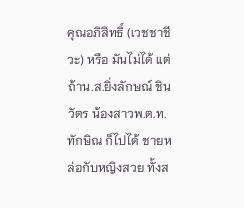คุณอภิสิทธิ์ (เวชชาชีวะ) หรือ มันไม่ได้ แต่ถ้าน.ส.ยิ่งลักษณ์ ชินวัตร น้องสาวพ.ต.ท.ทักษิณ ก็ไปได้ ชายหล่อกับหญิงสวย ทั้งส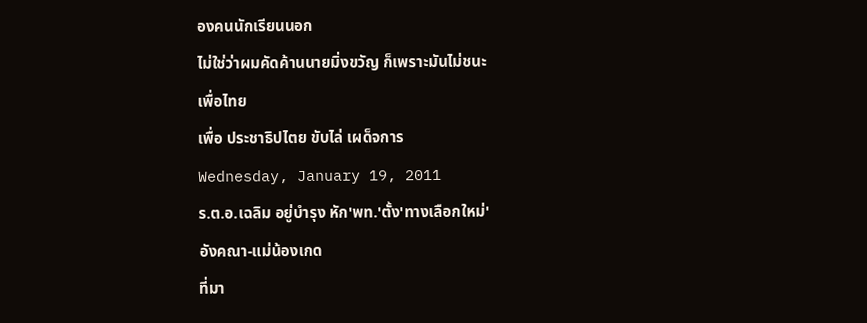องคนนักเรียนนอก
ไม่ใช่ว่าผมคัดค้านนายมิ่งขวัญ ก็เพราะมันไม่ชนะ
เพื่อไทย
เพื่อ ประชาธิปไตย ขับไล่ เผด็จการ
Wednesday, January 19, 2011
ร.ต.อ.เฉลิม อยู่บำรุง หัก'พท.'ตั้ง'ทางเลือกใหม่'
อังคณา-แม่น้องเกด
ที่มา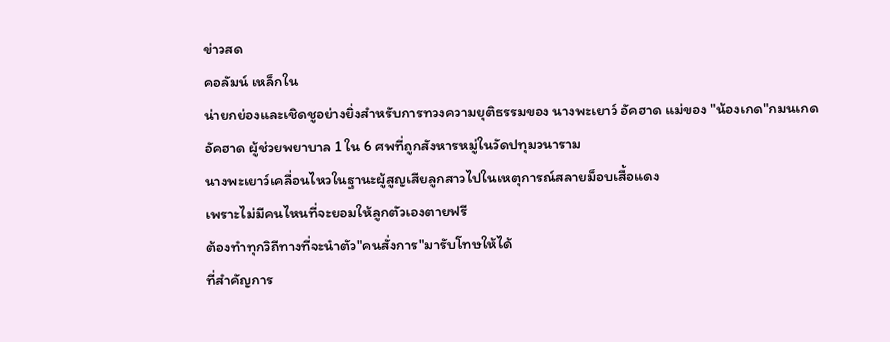ข่าวสด
คอลัมน์ เหล็กใน
น่ายกย่องและเชิดชูอย่างยิ่งสำหรับการทวงความยุติธรรมของ นางพะเยาว์ อัคฮาด แม่ของ "น้องเกด"กมนเกด อัคฮาด ผู้ช่วยพยาบาล 1 ใน 6 ศพที่ถูกสังหารหมู่ในวัดปทุมวนาราม
นางพะเยาว์เคลื่อนไหวในฐานะผู้สูญเสียลูกสาวไปในเหตุการณ์สลายม็อบเสื้อแดง
เพราะไม่มีคนไหนที่จะยอมให้ลูกตัวเองตายฟรี
ต้องทำทุกวิถีทางที่จะนำตัว"คนสั่งการ"มารับโทษให้ได้
ที่สำคัญการ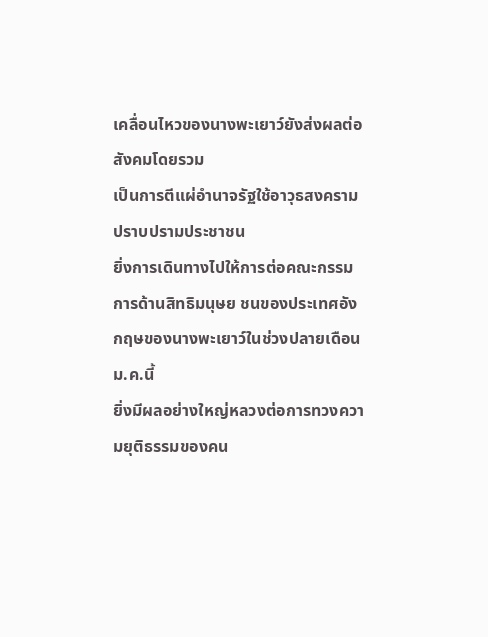เคลื่อนไหวของนางพะเยาว์ยังส่งผลต่อสังคมโดยรวม
เป็นการตีแผ่อำนาจรัฐใช้อาวุธสงครามปราบปรามประชาชน
ยิ่งการเดินทางไปให้การต่อคณะกรรมการด้านสิทธิมนุษย ชนของประเทศอังกฤษของนางพะเยาว์ในช่วงปลายเดือนม.ค.นี้
ยิ่งมีผลอย่างใหญ่หลวงต่อการทวงความยุติธรรมของคน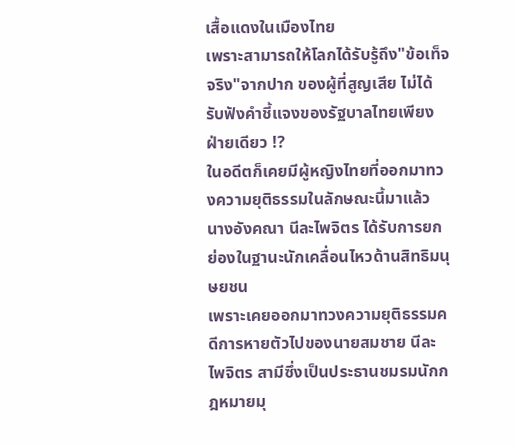เสื้อแดงในเมืองไทย
เพราะสามารถให้โลกได้รับรู้ถึง"ข้อเท็จจริง"จากปาก ของผู้ที่สูญเสีย ไม่ได้รับฟังคำชี้แจงของรัฐบาลไทยเพียงฝ่ายเดียว !?
ในอดีตก็เคยมีผู้หญิงไทยที่ออกมาทวงความยุติธรรมในลักษณะนี้มาแล้ว
นางอังคณา นีละไพจิตร ได้รับการยกย่องในฐานะนักเคลื่อนไหวด้านสิทธิมนุษยชน
เพราะเคยออกมาทวงความยุติธรรมคดีการหายตัวไปของนายสมชาย นีละไพจิตร สามีซึ่งเป็นประธานชมรมนักกฎหมายมุ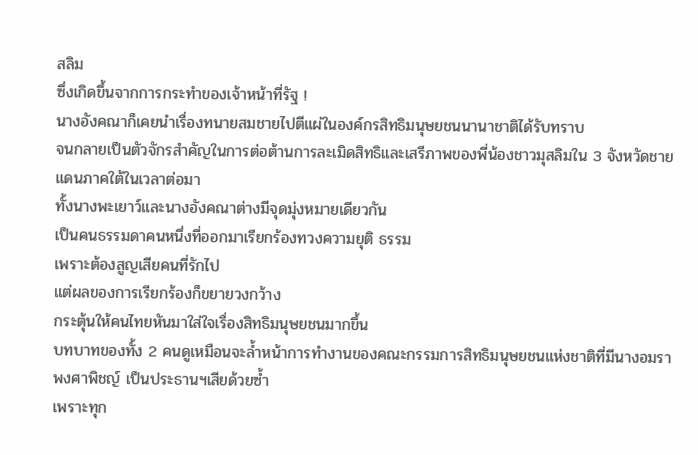สลิม
ซึ่งเกิดขึ้นจากการกระทำของเจ้าหน้าที่รัฐ !
นางอังคณาก็เคยนำเรื่องทนายสมชายไปตีแผ่ในองค์กรสิทธิมนุษยชนนานาชาติได้รับทราบ
จนกลายเป็นตัวจักรสำคัญในการต่อต้านการละเมิดสิทธิและเสรีภาพของพี่น้องชาวมุสลิมใน 3 จังหวัดชายแดนภาคใต้ในเวลาต่อมา
ทั้งนางพะเยาว์และนางอังคณาต่างมีจุดมุ่งหมายเดียวกัน
เป็นคนธรรมดาคนหนึ่งที่ออกมาเรียกร้องทวงความยุติ ธรรม
เพราะต้องสูญเสียคนที่รักไป
แต่ผลของการเรียกร้องก็ขยายวงกว้าง
กระตุ้นให้คนไทยหันมาใส่ใจเรื่องสิทธิมนุษยชนมากขึ้น
บทบาทของทั้ง 2 คนดูเหมือนจะล้ำหน้าการทำงานของคณะกรรมการสิทธิมนุษยชนแห่งชาติที่มีนางอมรา พงศาพิชญ์ เป็นประธานฯเสียด้วยซ้ำ
เพราะทุก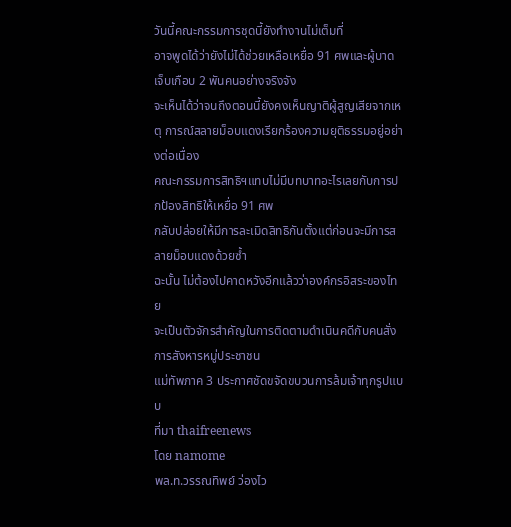วันนี้คณะกรรมการชุดนี้ยังทํางานไม่เต็มที่
อาจพูดได้ว่ายังไม่ได้ช่วยเหลือเหยื่อ 91 ศพและผู้บาดเจ็บเกือบ 2 พันคนอย่างจริงจัง
จะเห็นได้ว่าจนถึงตอนนี้ยังคงเห็นญาติผู้สูญเสียจากเหตุ การณ์สลายม็อบแดงเรียกร้องความยุติธรรมอยู่อย่างต่อเนื่อง
คณะกรรมการสิทธิฯแทบไม่มีบทบาทอะไรเลยกับการปกป้องสิทธิให้เหยื่อ 91 ศพ
กลับปล่อยให้มีการละเมิดสิทธิกันตั้งแต่ก่อนจะมีการสลายม็อบแดงด้วยซ้ำ
ฉะนั้น ไม่ต้องไปคาดหวังอีกแล้วว่าองค์กรอิสระของไทย
จะเป็นตัวจักรสำคัญในการติดตามดำเนินคดีกับคนสั่งการสังหารหมู่ประชาชน
แม่ทัพภาค 3 ประกาศชัดขจัดขบวนการล้มเจ้าทุกรูปแบบ
ที่มา thaifreenews
โดย namome
พล.ท.วรรณทิพย์ ว่องไว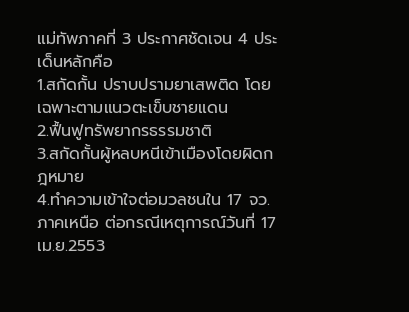แม่ทัพภาคที่ 3 ประกาศชัดเจน 4 ประเด็นหลักคือ
1.สกัดกั้น ปราบปรามยาเสพติด โดยเฉพาะตามแนวตะเข็บชายแดน
2.ฟื้นฟูทรัพยากรธรรมชาติ
3.สกัดกั้นผู้หลบหนีเข้าเมืองโดยผิดกฎหมาย
4.ทำความเข้าใจต่อมวลชนใน 17 จว.ภาคเหนือ ต่อกรณีเหตุการณ์วันที่ 17 เม.ย.2553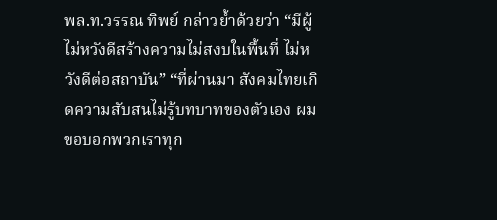พล.ท.วรรณ ทิพย์ กล่าวย้ำด้วยว่า “มีผู้ไม่หวังดีสร้างความไม่สงบในพื้นที่ ไม่หวังดีต่อสถาบัน” “ที่ผ่านมา สังคมไทยเกิดความสับสนไม่รู้บทบาทของตัวเอง ผมขอบอกพวกเราทุก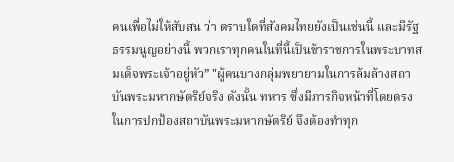คนเพื่อไม่ให้สับสน ว่า ตราบใดที่สังคมไทยยังเป็นเช่นนี้ และมีรัฐธรรมนูญอย่างนี้ พวกเราทุกคนในที่นี้เป็นข้าราชการในพระบาทสมเด็จพระเจ้าอยู่หัว” "ผู้คนบางกลุ่มพยายามในการล้มล้างสถาบันพระมหากษัตริย์จริง ดังนั้น ทหาร ซึ่งมีภารกิจหน้าที่โดยตรงในการปกป้องสถาบันพระมหากษัตริย์ จึงต้องทำทุก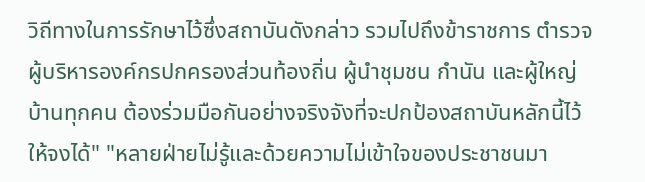วิถีทางในการรักษาไว้ซึ่งสถาบันดังกล่าว รวมไปถึงข้าราชการ ตำรวจ ผู้บริหารองค์กรปกครองส่วนท้องถิ่น ผู้นำชุมชน กำนัน และผู้ใหญ่บ้านทุกคน ต้องร่วมมือกันอย่างจริงจังที่จะปกป้องสถาบันหลักนี้ไว้ให้จงได้" "หลายฝ่ายไม่รู้และด้วยความไม่เข้าใจของประชาชนมา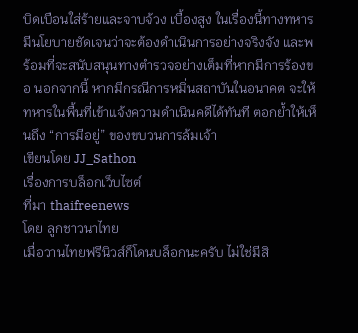บิดเบือนใส่ร้ายและจาบจ้วง เบื้องสูง ในเรื่องนี้ทางทหารมีนโยบายชัดเจนว่าจะต้องดำเนินการอย่างจริงจัง และพร้อมที่จะสนับสนุนทางตำรวจอย่างเต็มที่หากมีการร้องขอ นอกจากนี้ หากมีกรณีการหมิ่นสถาบันในอนาคต จะให้ทหารในพื้นที่เข้าแจ้งความดำเนินคดีได้ทันที ตอกย้ำให้เห็นถึง “การมีอยู่” ของขบวนการล้มเจ้า
เขียนโดย JJ_Sathon
เรื่องการบล็อกเว็บไซต์
ที่มา thaifreenews
โดย ลูกชาวนาไทย
เมื่อวานไทยฟรีนิวส์ก็โดนบล็อกนะครับ ไม่ใช่มีสิ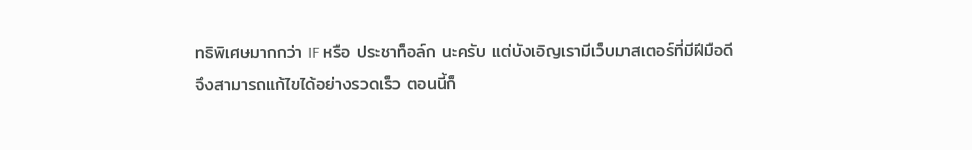ทธิพิเศษมากกว่า IF หรือ ประชาท็อล์ก นะครับ แต่บังเอิญเรามีเว็บมาสเตอร์ที่มีฝีมือดี จึงสามารถแก้ไขได้อย่างรวดเร็ว ตอนนี้ก็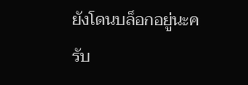ยังโดนบล็อกอยู่นะครับ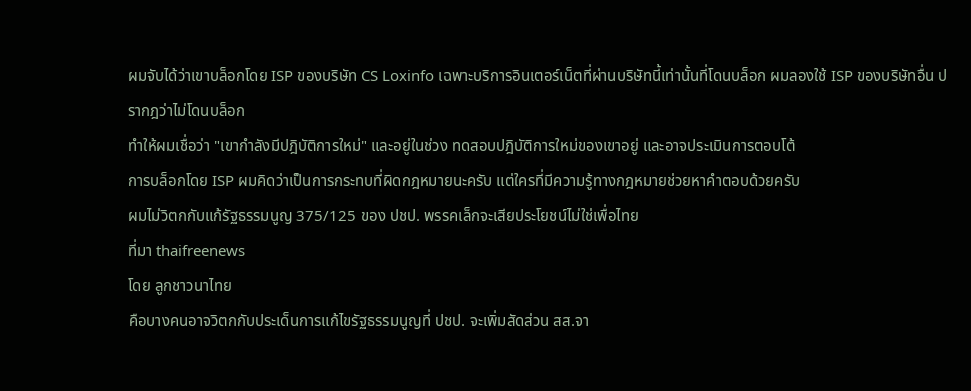ผมจับได้ว่าเขาบล็อกโดย ISP ของบริษัท CS Loxinfo เฉพาะบริการอินเตอร์เน็ตที่ผ่านบริษัทนี้เท่านั้นที่โดนบล็อก ผมลองใช้ ISP ของบริษัทอื่น ปรากฎว่าไม่โดนบล็อก
ทำให้ผมเชื่อว่า "เขากำลังมีปฎิบัติการใหม่" และอยู่ในช่วง ทดสอบปฎิบัติการใหม่ของเขาอยู่ และอาจประเมินการตอบโต้
การบล็อกโดย ISP ผมคิดว่าเป็นการกระทบที่ผิดกฎหมายนะครับ แต่ใครที่มีความรู้ทางกฎหมายช่วยหาคำตอบด้วยครับ
ผมไม่วิตกกับแก้รัฐธรรมนูญ 375/125 ของ ปชป. พรรคเล็กจะเสียประโยชน์ไม่ใช่เพื่อไทย
ที่มา thaifreenews
โดย ลูกชาวนาไทย
คือบางคนอาจวิตกกับประเด็นการแก้ไขรัฐธรรมนูญที่ ปชป. จะเพิ่มสัดส่วน สส.จา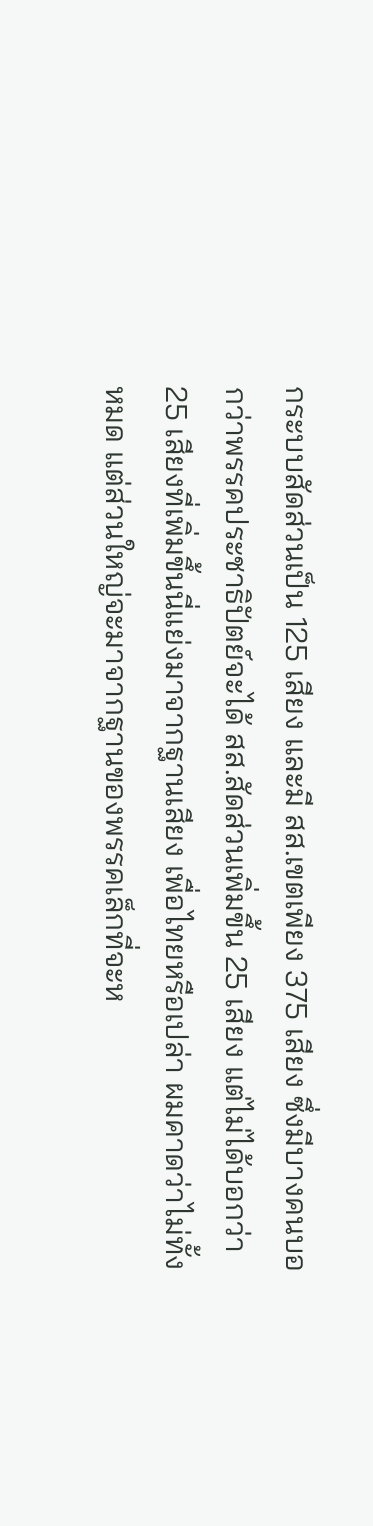กระบบสัดส่วนเป็น 125 เสียง และมี สส.เขตเพียง 375 เสียง ซึ่งมีบางคนบอกว่าพรรคประชาธิปัตย์จะได้ สส.สัดส่วนเพิ่มขึ้น 25 เสียง แต่ไม่ได้บอกว่า 25 เสียงที่เพิ่มขึ้นนี่แย่งมาจากฐานเสียง เพื่อไทยหรือเปล่า ผมคาดว่าไม่ทั้งหมด แต่ส่วนใหญ่จะมาจากฐานของพรรคเล็กที่จะห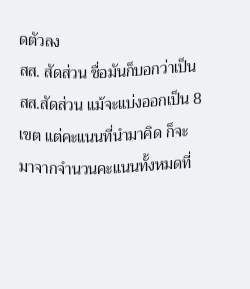ดตัวลง
สส. สัดส่วน ชื่อมันก็บอกว่าเป็น สส.สัดส่วน แม้จะแบ่งออกเป็น 8 เขต แต่คะแนนที่นำมาคิด ก็จะมาจากจำนวนคะแนนทั้งหมดที่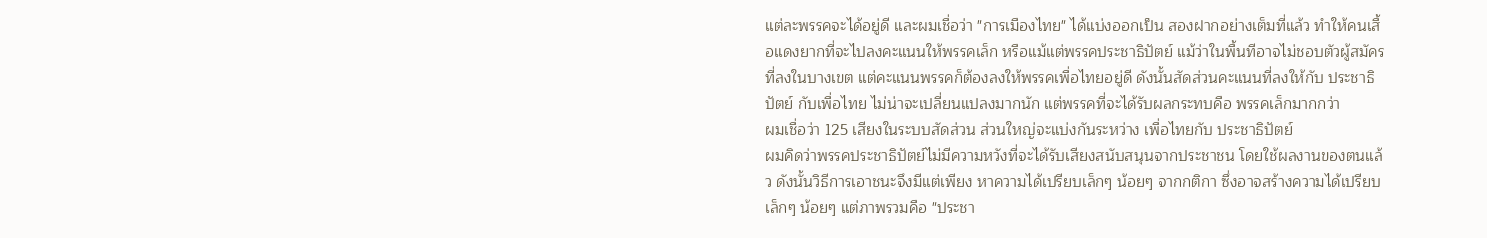แต่ละพรรคจะได้อยู่ดี และผมเชื่อว่า "การเมืองไทย" ได้แบ่งออกเป็น สองฝากอย่างเต็มที่แล้ว ทำให้คนเสื้อแดงยากที่จะไปลงคะแนนให้พรรคเล็ก หรือแม้แต่พรรคประชาธิปัตย์ แม้ว่าในพื้นทีอาจไม่ชอบตัวผู้สมัครที่ลงในบางเขต แต่คะแนนพรรคก็ต้องลงให้พรรคเพื่อไทยอยู่ดี ดังนั้นสัดส่วนคะแนนที่ลงให้กับ ประชาธิปัตย์ กับเพื่อไทย ไม่น่าจะเปลี่ยนแปลงมากนัก แต่พรรคที่จะได้รับผลกระทบคือ พรรคเล็กมากกว่า
ผมเชื่อว่า 125 เสียงในระบบสัดส่วน ส่วนใหญ่จะแบ่งกันระหว่าง เพื่อไทยกับ ประชาธิปัตย์
ผมคิดว่าพรรคประชาธิปัตย์ไม่มีความหวังที่จะได้รับเสียงสนับสนุนจากประชาชน โดยใช้ผลงานของตนแล้ว ดังนั้นวิธีการเอาชนะจึงมีแต่เพียง หาความได้เปรียบเล็กๆ น้อยๆ จากกติกา ซึ่งอาจสร้างความได้เปรียบเล็กๆ น้อยๆ แต่ภาพรวมคือ "ประชา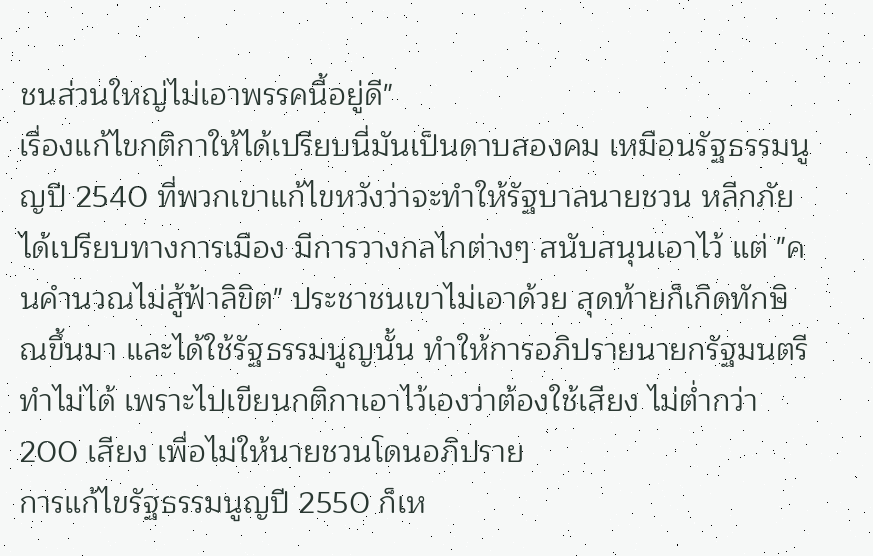ชนส่วนใหญ่ไม่เอาพรรคนี้อยู่ดี"
เรื่องแก้ไขกติกาให้ได้เปรียบนี่มันเป็นดาบสองคม เหมือนรัฐธรรมนูญปี 2540 ที่พวกเขาแก้ไขหวังว่าจะทำให้รัฐบาลนายชวน หลีกภัยได้เปรียบทางการเมือง มีการวางกลไกต่างๆ สนับสนุนเอาไว้ แต่ "คนคำนวณไม่สู้ฟ้าลิขิต" ประชาชนเขาไม่เอาด้วย สุดท้ายก็เกิดทักษิณขึ้นมา และได้ใช้รัฐธรรมนูญนั้น ทำให้การอภิปรายนายกรัฐมนตรีทำไม่ได้ เพราะไปเขียนกติกาเอาไว้เองว่าต้องใช้เสียง ไม่ต่ำกว่า 200 เสียง เพื่อไม่ให้นายชวนโดนอภิปราย
การแก้ไขรัฐธรรมนูญปี 2550 ก็เห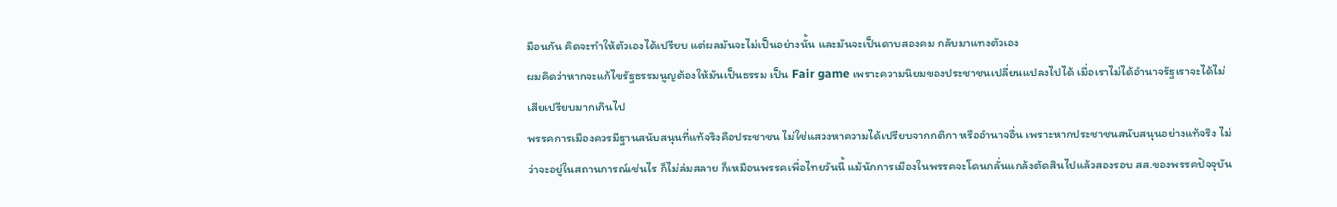มือนกัน คิดจะทำให้ตัวเองได้เปรียบ แต่ผลมันจะไม่เป็นอย่างนั้น และมันจะเป็นดาบสองคม กลับมาแทงตัวเอง
ผมคิดว่าหากจะแก้ไขรัฐธรรมนูญต้องให้มันเป็นธรรม เป็น Fair game เพราะความนิยมของประชาชนเปลี่ยนแปลงไปได้ เมื่อเราไม่ได้อำนาจรัฐเราจะได้ไม่เสียเปรียบมากเกินไป
พรรคการเมืองควรมีฐานสนับสนุนที่แท้จริงคือประชาชน ไม่ใช่แสวงหาความได้เปรียบจากกติกา หรืออำนาจอื่น เพราะหากประชาชนสนับสนุนอย่างแท้จริง ไม่ว่าจะอยู่ในสถานการณ์เช่นไร ก็ไม่ล่มสลาย ก็เหมือนพรรคเพื่อไทยวันนี้ แม้นักการเมืองในพรรคจะโดนกลั่นแกล้งตัดสินไปแล้วสองรอบ สส.ของพรรคปัจจุบัน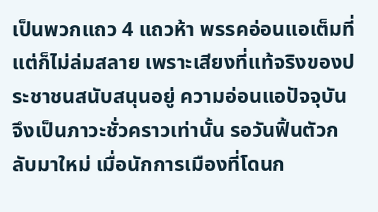เป็นพวกแถว 4 แถวห้า พรรคอ่อนแอเต็มที่ แต่ก็ไม่ล่มสลาย เพราะเสียงที่แท้จริงของประชาชนสนับสนุนอยู่ ความอ่อนแอปัจจุบันจึงเป็นภาวะชั่วคราวเท่านั้น รอวันฟิ้นตัวกลับมาใหม่ เมื่อนักการเมืองที่โดนก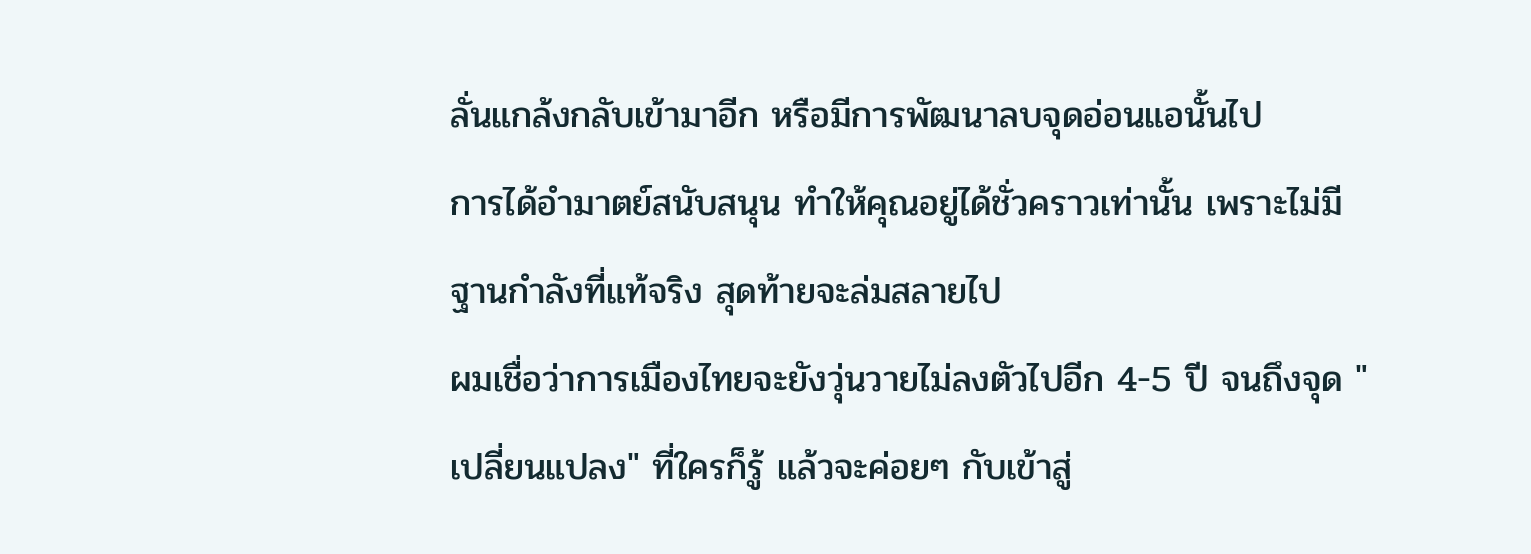ลั่นแกล้งกลับเข้ามาอีก หรือมีการพัฒนาลบจุดอ่อนแอนั้นไป
การได้อำมาตย์สนับสนุน ทำให้คุณอยู่ได้ชั่วคราวเท่านั้น เพราะไม่มีฐานกำลังที่แท้จริง สุดท้ายจะล่มสลายไป
ผมเชื่อว่าการเมืองไทยจะยังวุ่นวายไม่ลงตัวไปอีก 4-5 ปี จนถึงจุด "เปลี่ยนแปลง" ที่ใครก็รู้ แล้วจะค่อยๆ กับเข้าสู่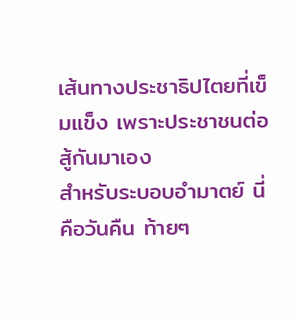เส้นทางประชาธิปไตยที่เข็มแข็ง เพราะประชาชนต่อสู้กันมาเอง
สำหรับระบอบอำมาตย์ นี่คือวันคืน ท้ายๆ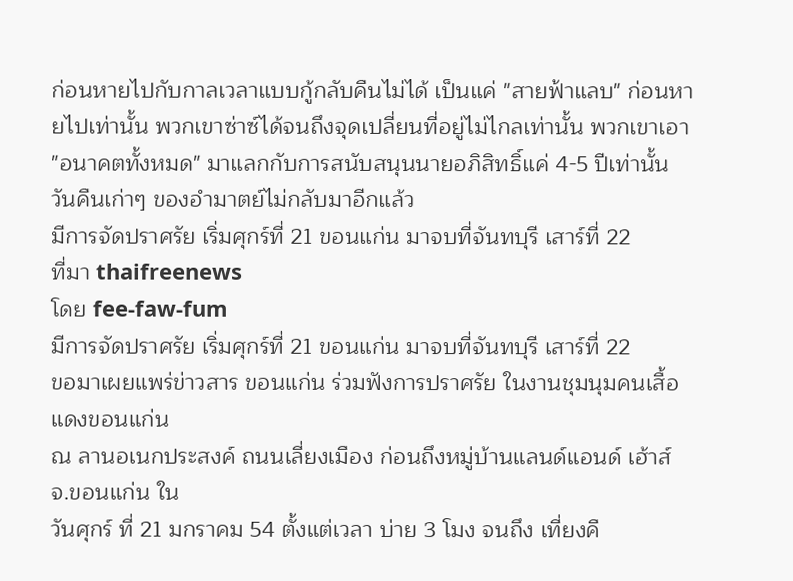ก่อนหายไปกับกาลเวลาแบบกู้กลับคืนไม่ได้ เป็นแค่ "สายฟ้าแลบ" ก่อนหายไปเท่านั้น พวกเขาซ่าซ์ได้จนถึงจุดเปลี่ยนที่อยู่ไม่ไกลเท่านั้น พวกเขาเอา "อนาคตทั้งหมด" มาแลกกับการสนับสนุนนายอภิสิทธิ์แค่ 4-5 ปีเท่านั้น
วันคืนเก่าๆ ของอำมาตย์ไม่กลับมาอีกแล้ว
มีการจัดปราศรัย เริ่มศุกร์ที่ 21 ขอนแก่น มาจบที่จันทบุรี เสาร์ที่ 22
ที่มา thaifreenews
โดย fee-faw-fum
มีการจัดปราศรัย เริ่มศุกร์ที่ 21 ขอนแก่น มาจบที่จันทบุรี เสาร์ที่ 22
ขอมาเผยแพร่ข่าวสาร ขอนแก่น ร่วมฟังการปราศรัย ในงานชุมนุมคนเสื้อแดงขอนแก่น
ณ ลานอเนกประสงค์ ถนนเลี่ยงเมือง ก่อนถึงหมู่บ้านแลนด์แอนด์ เฮ้าส์ จ.ขอนแก่น ใน
วันศุกร์ ที่ 21 มกราคม 54 ตั้งแต่เวลา บ่าย 3 โมง จนถึง เที่ยงคื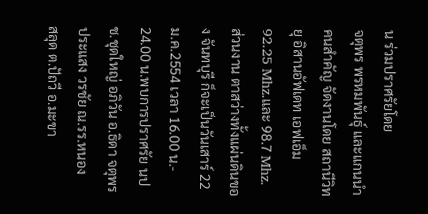น ร่วมปราศรัยโดย
จตุพร พรหมพันธุ์ และแกนนำคนสำคัญ จัดงานโดย สถานีวิทยุ อิสานอัฟเดท เอฟเอ็ม
92.25 Mhz.และ 98.7 Mhz.
ส่วนงาน ตาสว่างทั้งแผ่นดินของ จันทบุรี ก็จะเป็นวันเสาร์ 22 ม.ค.2554 เวลา 16.00 น.-
24.00 น.พบการปราศรัย นปช.ชุดใหญ่ อภิวัน อ.ธิดา จตุพร ประแสง วรชัย ณ.รร.หนอง
สลุด ต.ปัถวี อ.มะขา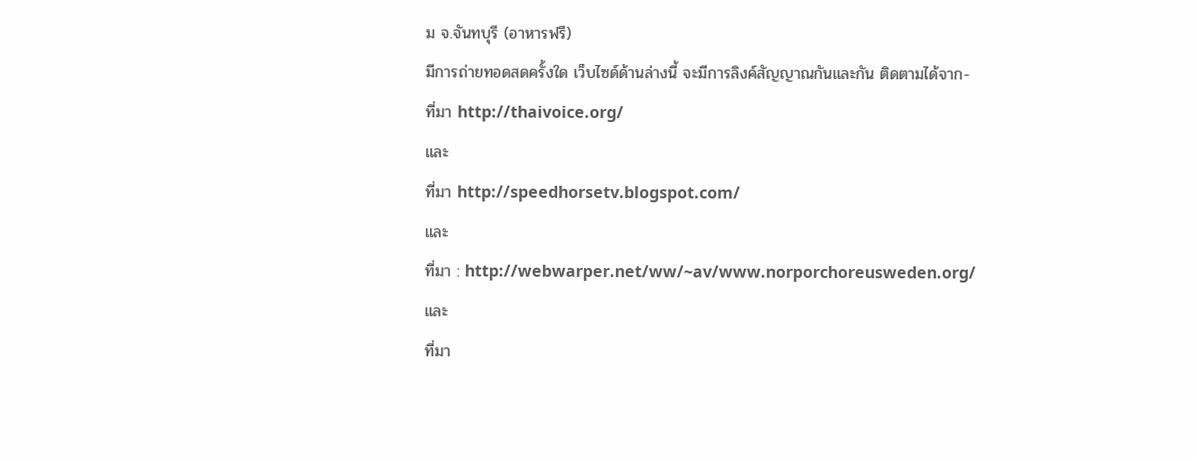ม จ.จันทบุรี (อาหารฟรี)
มีการถ่ายทอดสดครั้งใด เว็บไซด์ด้านล่างนี้ จะมีการลิงค์สัญญาณกันและกัน ติดตามได้จาก-
ที่มา http://thaivoice.org/
และ
ที่มา http://speedhorsetv.blogspot.com/
และ
ที่มา : http://webwarper.net/ww/~av/www.norporchoreusweden.org/
และ
ที่มา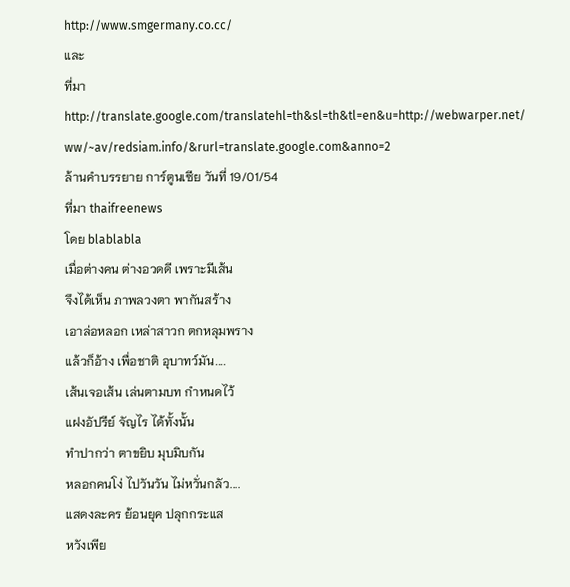http://www.smgermany.co.cc/
และ
ที่มา http://translate.google.com/translatehl=th&sl=th&tl=en&u=http://webwarper.net/
ww/~av/redsiam.info/&rurl=translate.google.com&anno=2
ล้านคำบรรยาย การ์ตูนเซีย วันที่ 19/01/54
ที่มา thaifreenews
โดย blablabla
เมื่อต่างคน ต่างอวดดี เพราะมีเส้น
จึงได้เห็น ภาพลวงตา พากันสร้าง
เอาล่อหลอก เหล่าสาวก ตกหลุมพราง
แล้วก็อ้าง เพื่อชาติ อุบาทว์มัน....
เส้นเจอเส้น เล่นตามบท กำหนดไว้
แฝงอัปรีย์ จัญไร ได้ทั้งนั้น
ทำปากว่า ตาขยิบ มุบมิบกัน
หลอกคนโง่ ไปวันวัน ไม่หวั่นกลัว....
แสดงละคร ย้อนยุค ปลุกกระแส
หวังเพีย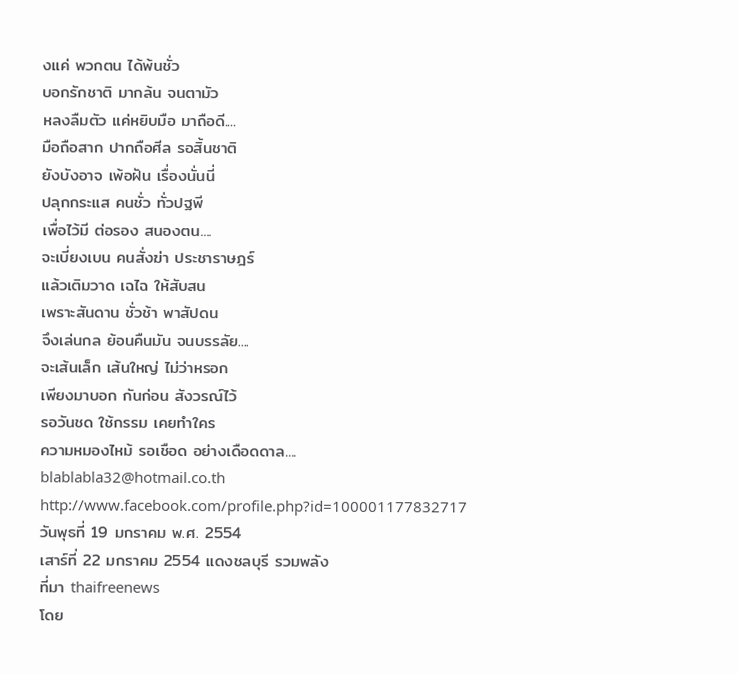งแค่ พวกตน ได้พ้นชั่ว
บอกรักชาติ มากล้น จนตามัว
หลงลืมตัว แค่หยิบมือ มาถือดี....
มือถือสาก ปากถือศีล รอสิ้นชาติ
ยังบังอาจ เพ้อฝัน เรื่องนั่นนี่
ปลุกกระแส คนชั่ว ทั่วปฐพี
เพื่อไว้มี ต่อรอง สนองตน....
จะเบี่ยงเบน คนสั่งฆ่า ประชาราษฎร์
แล้วเติมวาด เฉไฉ ให้สับสน
เพราะสันดาน ชั่วช้า พาสัปดน
จึงเล่นกล ย้อนคืนมัน จนบรรลัย....
จะเส้นเล็ก เส้นใหญ่ ไม่ว่าหรอก
เพียงมาบอก กันก่อน สังวรณ์ไว้
รอวันชด ใช้กรรม เคยทำใคร
ความหมองไหม้ รอเชือด อย่างเดือดดาล....
blablabla32@hotmail.co.th
http://www.facebook.com/profile.php?id=100001177832717
วันพุธที่ 19 มกราคม พ.ศ. 2554
เสาร์ที่ 22 มกราคม 2554 แดงชลบุรี รวมพลัง
ที่มา thaifreenews
โดย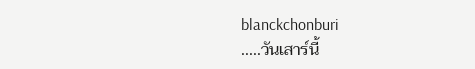blanckchonburi
.....วันเสาร์นี้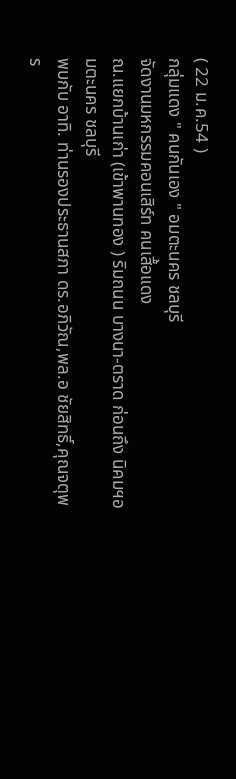( 22 ม.ค.54 )
กลุ่มแดง " คนกันเอง " อมตะนคร ชลบุรี
จัดงานมหกรรมคอนเสิร์ท คนเสื้อแดง
ณ.แยกบ้านเก่า (เข้าพานทอง ) ริมถนน บางนา-ตราด ก่อนถึง นิคมฯอมตะนคร ชลบุรี
พบกับ อาทิ. ท่านรองประธานสภา ดร.อภิวัณ,พล.อ ชัยสิทธิ์,คุณจตุพร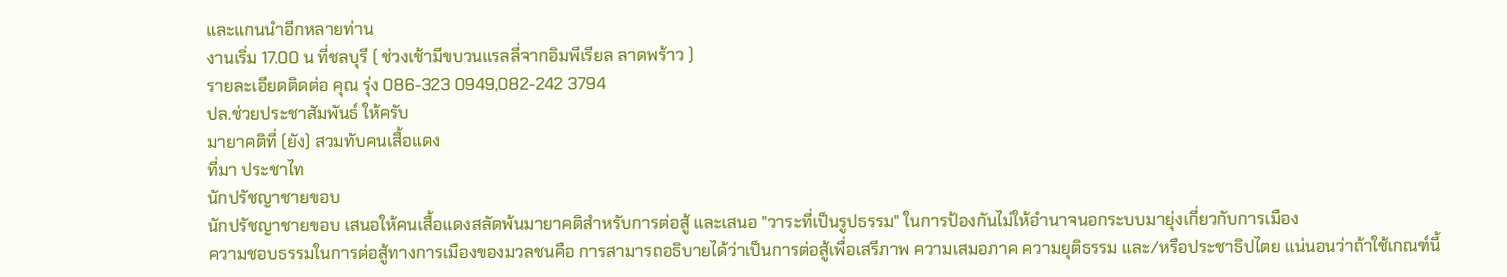และแกนนำอีกหลายท่าน
งานเริ่ม 17.00 น ที่ชลบุรี ( ช่วงเช้ามีขบวนแรลลี่จากอิมพีเรียล ลาดพร้าว )
รายละเอียดติดต่อ คุณ รุ่ง 086-323 0949,082-242 3794
ปล.ช่วยประชาสัมพันธ์ ให้ครับ
มายาคติที่ (ยัง) สวมทับคนเสื้อแดง
ที่มา ประชาไท
นักปรัชญาชายขอบ
นักปรัชญาชายขอบ เสนอให้คนเสื้อแดงสลัดพ้นมายาคติสำหรับการต่อสู้ และเสนอ "วาระที่เป็นรูปธรรม" ในการป้องกันไม่ให้อำนาจนอกระบบมายุ่งเกี่ยวกับการเมือง
ความชอบธรรมในการต่อสู้ทางการเมืองของมวลชนคือ การสามารถอธิบายได้ว่าเป็นการต่อสู้เพื่อเสรีภาพ ความเสมอภาค ความยุติธรรม และ/หรือประชาธิปไตย แน่นอนว่าถ้าใช้เกณฑ์นี้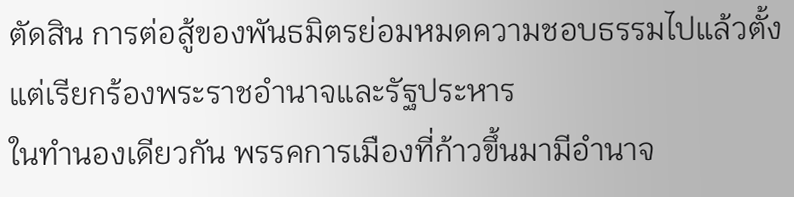ตัดสิน การต่อสู้ของพันธมิตรย่อมหมดความชอบธรรมไปแล้วตั้งแต่เรียกร้องพระราชอำนาจและรัฐประหาร
ในทำนองเดียวกัน พรรคการเมืองที่ก้าวขึ้นมามีอำนาจ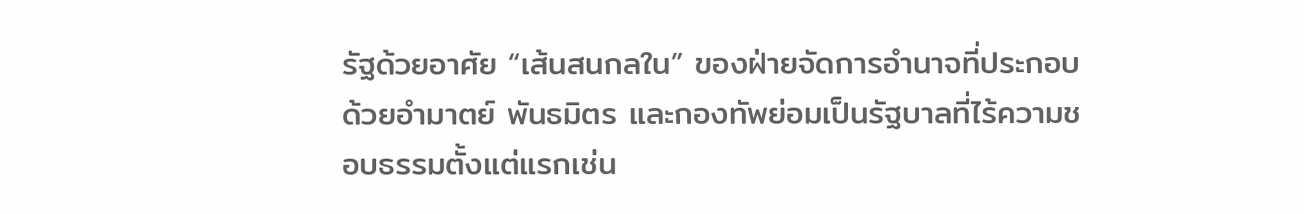รัฐด้วยอาศัย “เส้นสนกลใน” ของฝ่ายจัดการอำนาจที่ประกอบด้วยอำมาตย์ พันธมิตร และกองทัพย่อมเป็นรัฐบาลที่ไร้ความชอบธรรมตั้งแต่แรกเช่น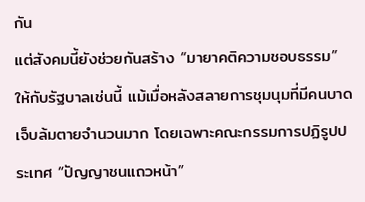กัน
แต่สังคมนี้ยังช่วยกันสร้าง “มายาคติความชอบธรรม” ให้กับรัฐบาลเช่นนี้ แม้เมื่อหลังสลายการชุมนุมที่มีคนบาดเจ็บล้มตายจำนวนมาก โดยเฉพาะคณะกรรมการปฏิรูปประเทศ “ปัญญาชนแถวหน้า”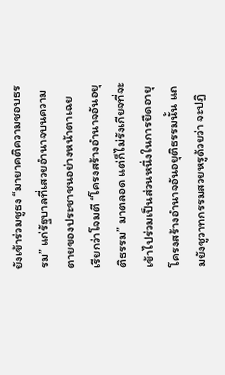ยังเข้าร่วมชูธง “มายาคติความชอบธรรม” แก่รัฐบาลที่เสวยอำนาจบนความตายของประชาชนอย่างหน้าตาเฉย
เรียกว่าโจมตี “โครงสร้างอำนาจอันอยุติธรรม” มาตลอด แต่ก็ไม่รังเกียจที่จะเข้าไปร่วมเป็นส่วนหนึ่งในการยืดอายุโครงสร้างอำนาจอันอยุติธรรมนั้น แถมยังชูวาทกรรมสวยหรูด้วยว่า จะปฏิ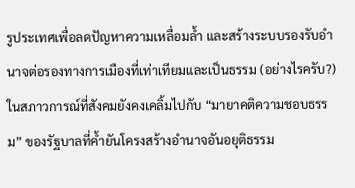รูประเทศเพื่อลดปัญหาความเหลื่อมล้ำ และสร้างระบบรองรับอำนาจต่อรองทางการเมืองที่เท่าเทียมและเป็นธรรม (อย่างไรครับ?)
ในสภาวการณ์ที่สังคมยังคงเคลิ้มไปกับ “มายาคติความชอบธรรม” ของรัฐบาลที่ค้ำยันโครงสร้างอำนาจอันอยุติธรรม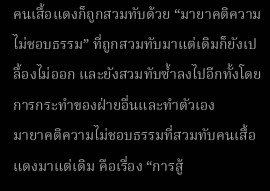คนเสื้อแดงก็ถูกสวมทับด้วย “มายาคติความไม่ชอบธรรม” ที่ถูกสวมทับมาแต่เดิมก็ยังเปลื้องไม่ออก และยังสวมทับซ้ำลงไปอีกทั้งโดยการกระทำของฝ่ายอื่นและทำตัวเอง
มายาคติความไม่ชอบธรรมที่สวมทับคนเสื้อแดงมาแต่เดิม คือเรื่อง “การสู้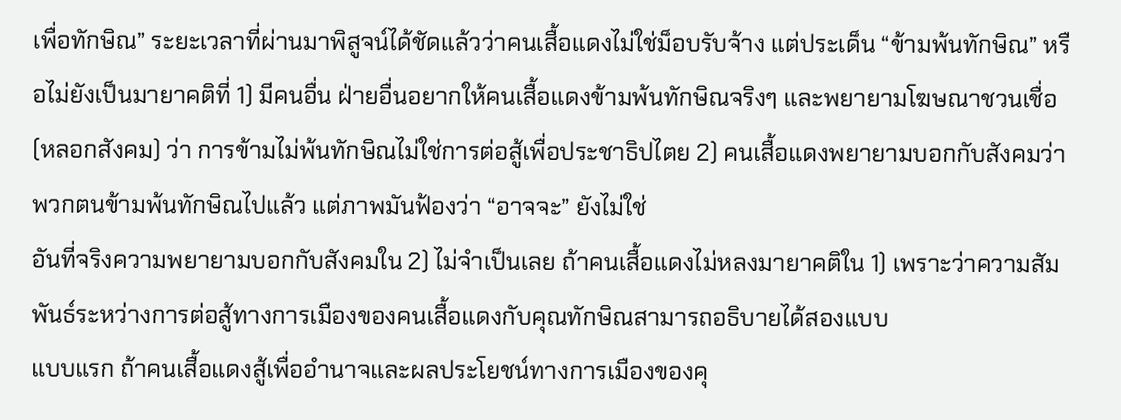เพื่อทักษิณ” ระยะเวลาที่ผ่านมาพิสูจน์ได้ชัดแล้วว่าคนเสื้อแดงไม่ใช่ม็อบรับจ้าง แต่ประเด็น “ข้ามพ้นทักษิณ” หรือไม่ยังเป็นมายาคติที่ 1) มีคนอื่น ฝ่ายอื่นอยากให้คนเสื้อแดงข้ามพ้นทักษิณจริงๆ และพยายามโฆษณาชวนเชื่อ (หลอกสังคม) ว่า การข้ามไม่พ้นทักษิณไม่ใช่การต่อสู้เพื่อประชาธิปไตย 2) คนเสื้อแดงพยายามบอกกับสังคมว่าพวกตนข้ามพ้นทักษิณไปแล้ว แต่ภาพมันฟ้องว่า “อาจจะ” ยังไม่ใช่
อันที่จริงความพยายามบอกกับสังคมใน 2) ไม่จำเป็นเลย ถ้าคนเสื้อแดงไม่หลงมายาคติใน 1) เพราะว่าความสัมพันธ์ระหว่างการต่อสู้ทางการเมืองของคนเสื้อแดงกับคุณทักษิณสามารถอธิบายได้สองแบบ
แบบแรก ถ้าคนเสื้อแดงสู้เพื่ออำนาจและผลประโยชน์ทางการเมืองของคุ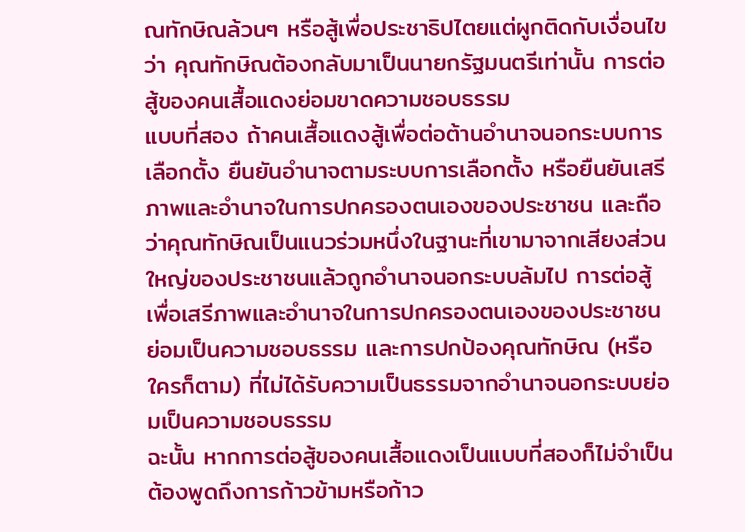ณทักษิณล้วนๆ หรือสู้เพื่อประชาธิปไตยแต่ผูกติดกับเงื่อนไขว่า คุณทักษิณต้องกลับมาเป็นนายกรัฐมนตรีเท่านั้น การต่อสู้ของคนเสื้อแดงย่อมขาดความชอบธรรม
แบบที่สอง ถ้าคนเสื้อแดงสู้เพื่อต่อต้านอำนาจนอกระบบการเลือกตั้ง ยืนยันอำนาจตามระบบการเลือกตั้ง หรือยืนยันเสรีภาพและอำนาจในการปกครองตนเองของประชาชน และถือว่าคุณทักษิณเป็นแนวร่วมหนึ่งในฐานะที่เขามาจากเสียงส่วนใหญ่ของประชาชนแล้วถูกอำนาจนอกระบบล้มไป การต่อสู้เพื่อเสรีภาพและอำนาจในการปกครองตนเองของประชาชนย่อมเป็นความชอบธรรม และการปกป้องคุณทักษิณ (หรือใครก็ตาม) ที่ไม่ได้รับความเป็นธรรมจากอำนาจนอกระบบย่อมเป็นความชอบธรรม
ฉะนั้น หากการต่อสู้ของคนเสื้อแดงเป็นแบบที่สองก็ไม่จำเป็นต้องพูดถึงการก้าวข้ามหรือก้าว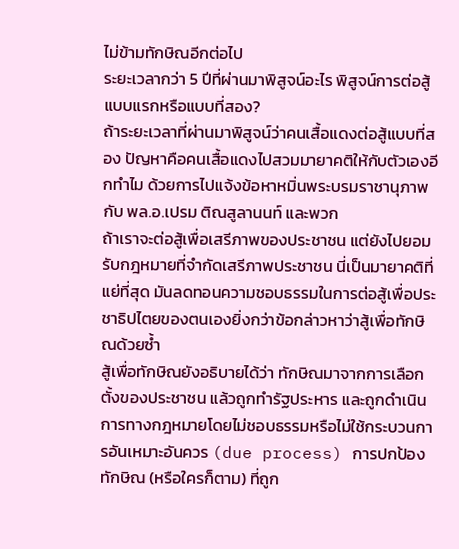ไม่ข้ามทักษิณอีกต่อไป
ระยะเวลากว่า 5 ปีที่ผ่านมาพิสูจน์อะไร พิสูจน์การต่อสู้แบบแรกหรือแบบที่สอง?
ถ้าระยะเวลาที่ผ่านมาพิสูจน์ว่าคนเสื้อแดงต่อสู้แบบที่สอง ปัญหาคือคนเสื้อแดงไปสวมมายาคติให้กับตัวเองอีกทำไม ด้วยการไปแจ้งข้อหาหมิ่นพระบรมราชานุภาพกับ พล.อ.เปรม ติณสูลานนท์ และพวก
ถ้าเราจะต่อสู้เพื่อเสรีภาพของประชาชน แต่ยังไปยอมรับกฎหมายที่จำกัดเสรีภาพประชาชน นี่เป็นมายาคติที่แย่ที่สุด มันลดทอนความชอบธรรมในการต่อสู้เพื่อประชาธิปไตยของตนเองยิ่งกว่าข้อกล่าวหาว่าสู้เพื่อทักษิณด้วยซ้ำ
สู้เพื่อทักษิณยังอธิบายได้ว่า ทักษิณมาจากการเลือกตั้งของประชาชน แล้วถูกทำรัฐประหาร และถูกดำเนินการทางกฎหมายโดยไม่ชอบธรรมหรือไม่ใช้กระบวนการอันเหมาะอันควร (due process) การปกป้องทักษิณ (หรือใครก็ตาม) ที่ถูก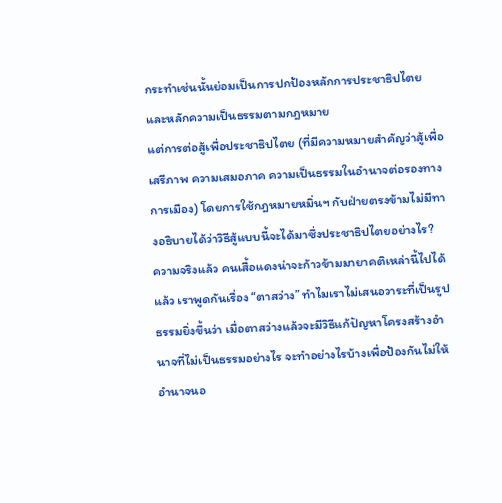กระทำเช่นนั้นย่อมเป็นการปกป้องหลักการประชาธิปไตยและหลักความเป็นธรรมตามกฎหมาย
แต่การต่อสู้เพื่อประชาธิปไตย (ที่มีความหมายสำคัญว่าสู้เพื่อเสรีภาพ ความเสมอภาค ความเป็นธรรมในอำนาจต่อรองทางการเมือง) โดยการใช้กฎหมายหมิ่นฯ กับฝ่ายตรงข้ามไม่มีทางอธิบายได้ว่าวิธีสู้แบบนี้จะได้มาซึ่งประชาธิปไตยอย่างไร?
ความจริงแล้ว คนเสื้อแดงน่าจะก้าวข้ามมายาคติเหล่านี้ไปได้แล้ว เราพูดกันเรื่อง “ตาสว่าง” ทำไมเราไม่เสนอวาระที่เป็นรูปธรรมยิ่งขึ้นว่า เมื่อตาสว่างแล้วจะมีวิธีแก้ปัญหาโครงสร้างอำนาจที่ไม่เป็นธรรมอย่างไร จะทำอย่างไรบ้างเพื่อป้องกันไม่ให้อำนาจนอ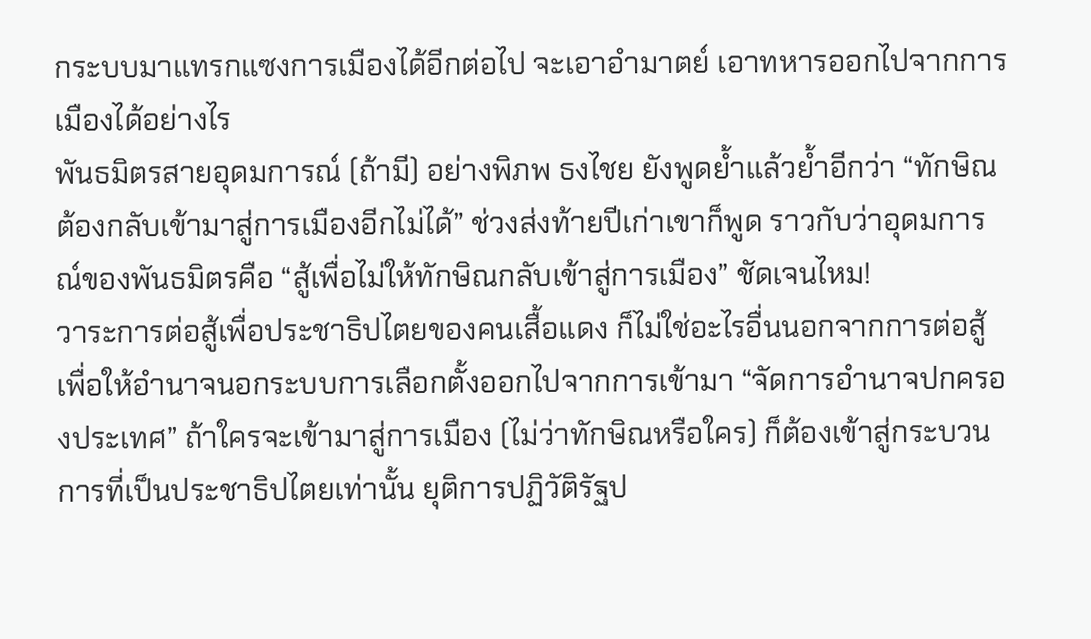กระบบมาแทรกแซงการเมืองได้อีกต่อไป จะเอาอำมาตย์ เอาทหารออกไปจากการเมืองได้อย่างไร
พันธมิตรสายอุดมการณ์ (ถ้ามี) อย่างพิภพ ธงไชย ยังพูดย้ำแล้วย้ำอีกว่า “ทักษิณต้องกลับเข้ามาสู่การเมืองอีกไม่ได้” ช่วงส่งท้ายปีเก่าเขาก็พูด ราวกับว่าอุดมการณ์ของพันธมิตรคือ “สู้เพื่อไม่ให้ทักษิณกลับเข้าสู่การเมือง” ชัดเจนไหม!
วาระการต่อสู้เพื่อประชาธิปไตยของคนเสื้อแดง ก็ไม่ใช่อะไรอื่นนอกจากการต่อสู้เพื่อให้อำนาจนอกระบบการเลือกตั้งออกไปจากการเข้ามา “จัดการอำนาจปกครองประเทศ” ถ้าใครจะเข้ามาสู่การเมือง (ไม่ว่าทักษิณหรือใคร) ก็ต้องเข้าสู่กระบวนการที่เป็นประชาธิปไตยเท่านั้น ยุติการปฏิวัติรัฐป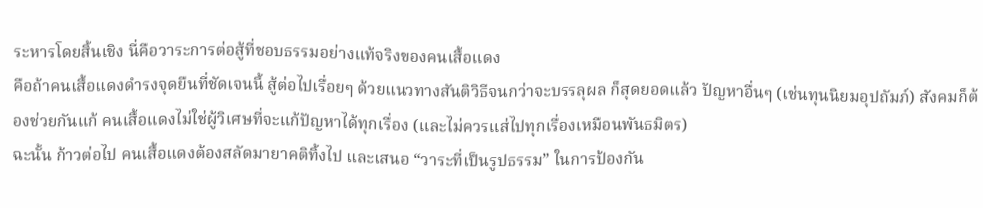ระหารโดยสิ้นเชิง นี่คือวาระการต่อสู้ที่ชอบธรรมอย่างแท้จริงของคนเสื้อแดง
คือถ้าคนเสื้อแดงดำรงจุดยืนที่ชัดเจนนี้ สู้ต่อไปเรื่อยๆ ด้วยแนวทางสันติวิธีจนกว่าจะบรรลุผล ก็สุดยอดแล้ว ปัญหาอื่นๆ (เช่นทุนนิยมอุปถัมภ์) สังคมก็ต้องช่วยกันแก้ คนเสื้อแดงไม่ใช่ผู้วิเศษที่จะแก้ปัญหาได้ทุกเรื่อง (และไม่ควรแส่ไปทุกเรื่องเหมือนพันธมิตร)
ฉะนั้น ก้าวต่อไป คนเสื้อแดงต้องสลัดมายาคติทิ้งไป และเสนอ “วาระที่เป็นรูปธรรม” ในการป้องกัน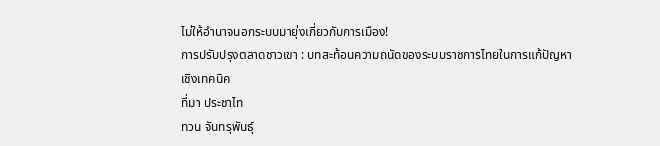ไม่ให้อำนาจนอกระบบมายุ่งเกี่ยวกับการเมือง!
การปรับปรุงตลาดชาวเขา : บทสะท้อนความถนัดของระบบราชการไทยในการแก้ปัญหาเชิงเทคนิค
ที่มา ประชาไท
ทวน จันทรุพันธุ์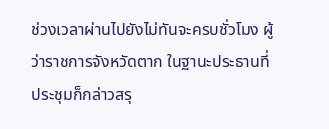ช่วงเวลาผ่านไปยังไม่ทันจะครบชั่วโมง ผู้ว่าราชการจังหวัดตาก ในฐานะประธานที่ประชุมก็กล่าวสรุ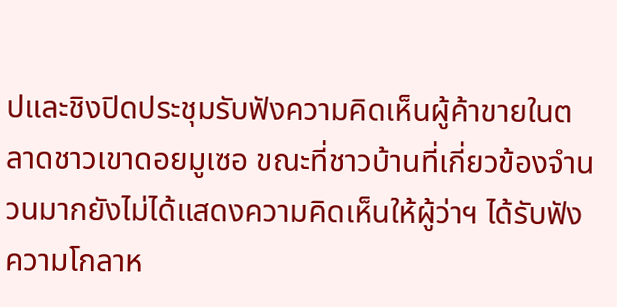ปและชิงปิดประชุมรับฟังความคิดเห็นผู้ค้าขายในตลาดชาวเขาดอยมูเซอ ขณะที่ชาวบ้านที่เกี่ยวข้องจำนวนมากยังไม่ได้แสดงความคิดเห็นให้ผู้ว่าฯ ได้รับฟัง ความโกลาห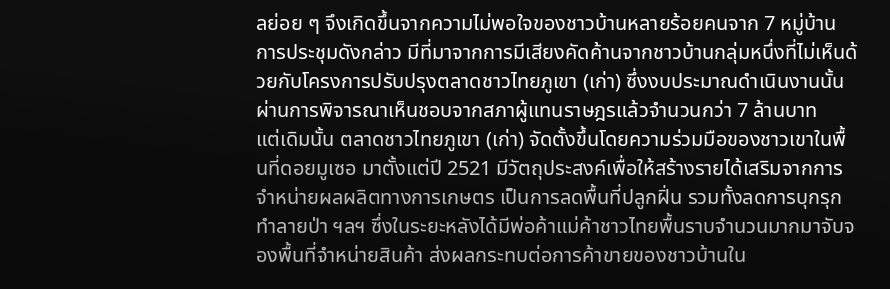ลย่อย ๆ จึงเกิดขึ้นจากความไม่พอใจของชาวบ้านหลายร้อยคนจาก 7 หมู่บ้าน
การประชุมดังกล่าว มีที่มาจากการมีเสียงคัดค้านจากชาวบ้านกลุ่มหนึ่งที่ไม่เห็นด้วยกับโครงการปรับปรุงตลาดชาวไทยภูเขา (เก่า) ซึ่งงบประมาณดำเนินงานนั้นผ่านการพิจารณาเห็นชอบจากสภาผู้แทนราษฎรแล้วจำนวนกว่า 7 ล้านบาท
แต่เดิมนั้น ตลาดชาวไทยภูเขา (เก่า) จัดตั้งขึ้นโดยความร่วมมือของชาวเขาในพื้นที่ดอยมูเซอ มาตั้งแต่ปี 2521 มีวัตถุประสงค์เพื่อให้สร้างรายได้เสริมจากการจำหน่ายผลผลิตทางการเกษตร เป็นการลดพื้นที่ปลูกฝิ่น รวมทั้งลดการบุกรุกทำลายป่า ฯลฯ ซึ่งในระยะหลังได้มีพ่อค้าแม่ค้าชาวไทยพื้นราบจำนวนมากมาจับจองพื้นที่จำหน่ายสินค้า ส่งผลกระทบต่อการค้าขายของชาวบ้านใน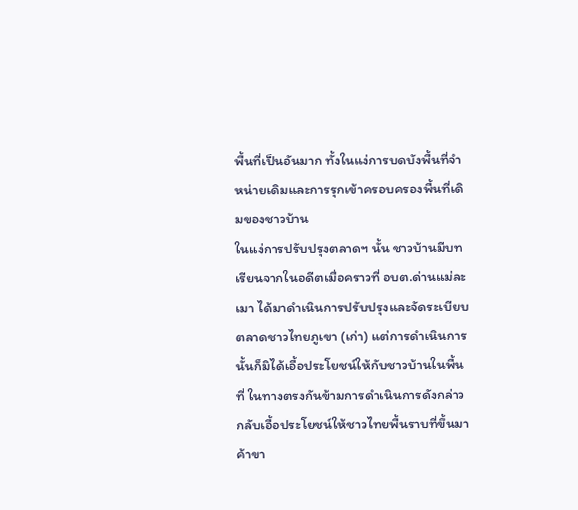พื้นที่เป็นอันมาก ทั้งในแง่การบดบังพื้นที่จำหน่ายเดิมและการรุกเข้าครอบครองพื้นที่เดิมของชาวบ้าน
ในแง่การปรับปรุงตลาดฯ นั้น ชาวบ้านมีบทเรียนจากในอดีตเมื่อคราวที่ อบต.ด่านแม่ละเมา ได้มาดำเนินการปรับปรุงและจัดระเบียบตลาดชาวไทยภูเขา (เก่า) แต่การดำเนินการนั้นก็มิได้เอื้อประโยชน์ให้กับชาวบ้านในพื้นที่ ในทางตรงกันข้ามการดำเนินการดังกล่าวกลับเอื้อประโยชน์ให้ชาวไทยพื้นราบที่ขึ้นมาค้าขา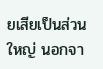ยเสียเป็นส่วนใหญ่ นอกจา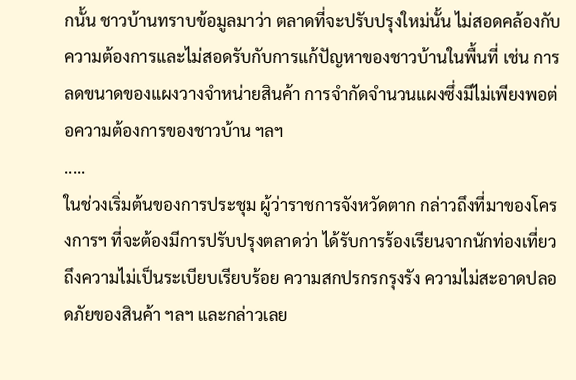กนั้น ชาวบ้านทราบข้อมูลมาว่า ตลาดที่จะปรับปรุงใหม่นั้น ไม่สอดคล้องกับความต้องการและไม่สอดรับกับการแก้ปัญหาของชาวบ้านในพื้นที่ เช่น การลดขนาดของแผงวางจำหน่ายสินค้า การจำกัดจำนวนแผงซึ่งมีไม่เพียงพอต่อความต้องการของชาวบ้าน ฯลฯ
.....
ในช่วงเริ่มต้นของการประชุม ผู้ว่าราชการจังหวัดตาก กล่าวถึงที่มาของโครงการฯ ที่จะต้องมีการปรับปรุงตลาดว่า ได้รับการร้องเรียนจากนักท่องเที่ยวถึงความไม่เป็นระเบียบเรียบร้อย ความสกปรกรกรุงรัง ความไม่สะอาดปลอดภัยของสินค้า ฯลฯ และกล่าวเลย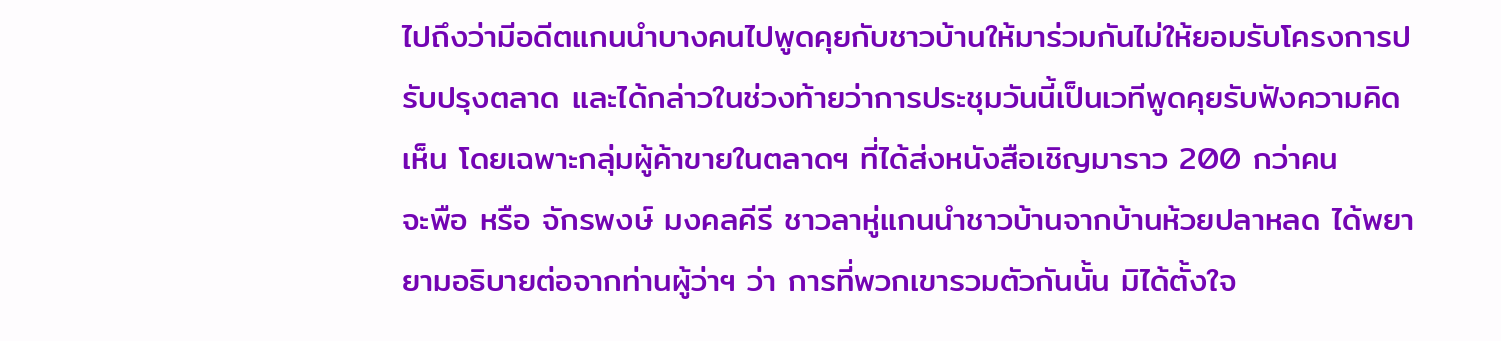ไปถึงว่ามีอดีตแกนนำบางคนไปพูดคุยกับชาวบ้านให้มาร่วมกันไม่ให้ยอมรับโครงการปรับปรุงตลาด และได้กล่าวในช่วงท้ายว่าการประชุมวันนี้เป็นเวทีพูดคุยรับฟังความคิดเห็น โดยเฉพาะกลุ่มผู้ค้าขายในตลาดฯ ที่ได้ส่งหนังสือเชิญมาราว 200 กว่าคน
จะพือ หรือ จักรพงษ์ มงคลคีรี ชาวลาหู่แกนนำชาวบ้านจากบ้านห้วยปลาหลด ได้พยายามอธิบายต่อจากท่านผู้ว่าฯ ว่า การที่พวกเขารวมตัวกันนั้น มิได้ตั้งใจ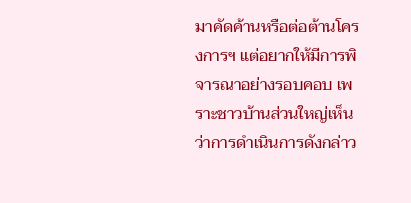มาคัดค้านหรือต่อต้านโครงการฯ แต่อยากให้มีการพิจารณาอย่างรอบคอบ เพราะชาวบ้านส่วนใหญ่เห็นว่าการดำเนินการดังกล่าว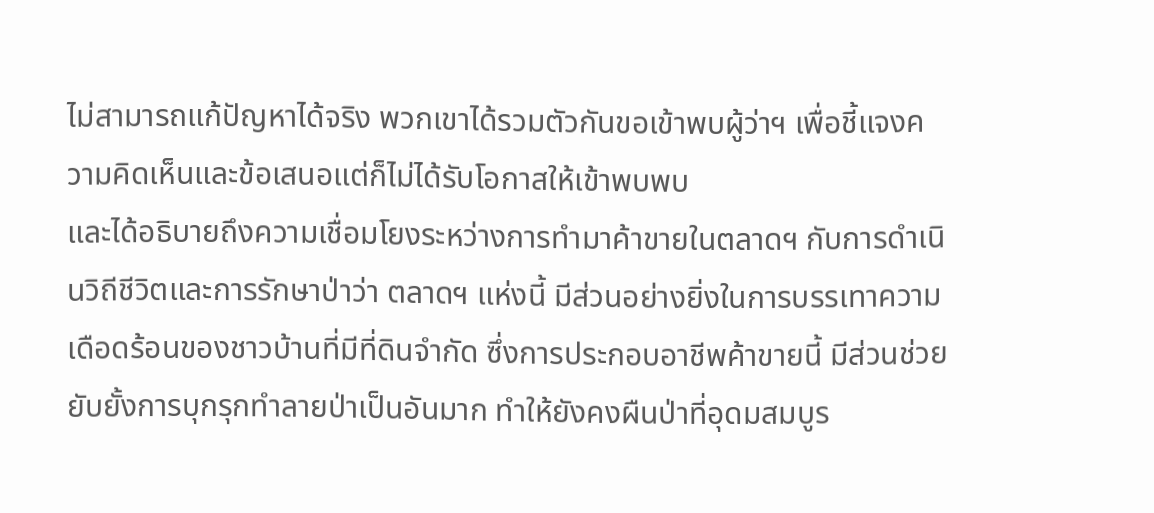ไม่สามารถแก้ปัญหาได้จริง พวกเขาได้รวมตัวกันขอเข้าพบผู้ว่าฯ เพื่อชี้แจงความคิดเห็นและข้อเสนอแต่ก็ไม่ได้รับโอกาสให้เข้าพบพบ
และได้อธิบายถึงความเชื่อมโยงระหว่างการทำมาค้าขายในตลาดฯ กับการดำเนินวิถีชีวิตและการรักษาป่าว่า ตลาดฯ แห่งนี้ มีส่วนอย่างยิ่งในการบรรเทาความเดือดร้อนของชาวบ้านที่มีที่ดินจำกัด ซึ่งการประกอบอาชีพค้าขายนี้ มีส่วนช่วยยับยั้งการบุกรุกทำลายป่าเป็นอันมาก ทำให้ยังคงผืนป่าที่อุดมสมบูร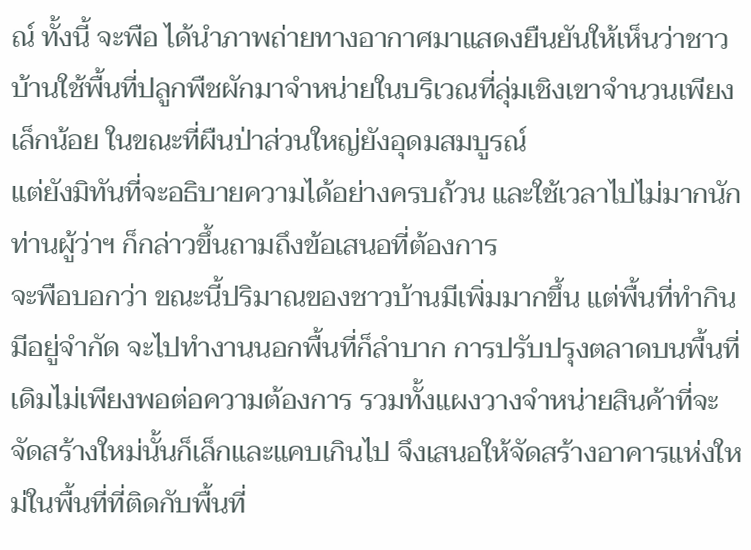ณ์ ทั้งนี้ จะพือ ได้นำภาพถ่ายทางอากาศมาแสดงยืนยันให้เห็นว่าชาวบ้านใช้พื้นที่ปลูกพืชผักมาจำหน่ายในบริเวณที่ลุ่มเชิงเขาจำนวนเพียงเล็กน้อย ในขณะที่ผืนป่าส่วนใหญ่ยังอุดมสมบูรณ์
แต่ยังมิทันที่จะอธิบายความได้อย่างครบถ้วน และใช้เวลาไปไม่มากนัก ท่านผู้ว่าฯ ก็กล่าวขึ้นถามถึงข้อเสนอที่ต้องการ
จะพือบอกว่า ขณะนี้ปริมาณของชาวบ้านมีเพิ่มมากขึ้น แต่พื้นที่ทำกินมีอยู่จำกัด จะไปทำงานนอกพื้นที่ก็ลำบาก การปรับปรุงตลาดบนพื้นที่เดิมไม่เพียงพอต่อความต้องการ รวมทั้งแผงวางจำหน่ายสินค้าที่จะจัดสร้างใหม่นั้นก็เล็กและแคบเกินไป จึงเสนอให้จัดสร้างอาคารแห่งใหม่ในพื้นที่ที่ติดกับพื้นที่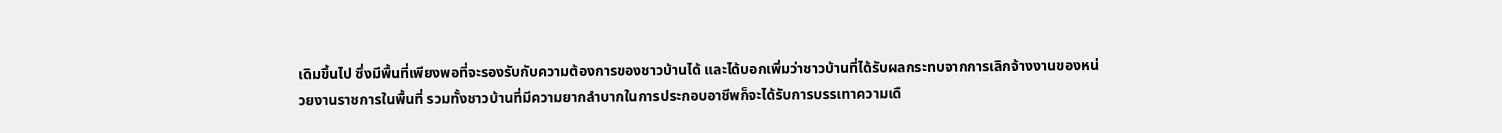เดิมขึ้นไป ซึ่งมีพื้นที่เพียงพอที่จะรองรับกับความต้องการของชาวบ้านได้ และได้บอกเพิ่มว่าชาวบ้านที่ได้รับผลกระทบจากการเลิกจ้างงานของหน่วยงานราชการในพื้นที่ รวมทั้งชาวบ้านที่มีความยากลำบากในการประกอบอาชีพก็จะได้รับการบรรเทาความเดื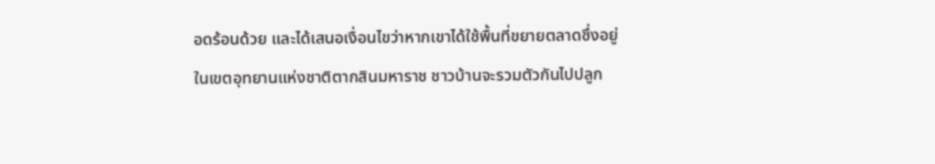อดร้อนด้วย และได้เสนอเงื่อนไขว่าหากเขาได้ใช้พื้นที่ขยายตลาดซึ่งอยู่ในเขตอุทยานแห่งชาติตากสินมหาราช ชาวบ้านจะรวมตัวกันไปปลูก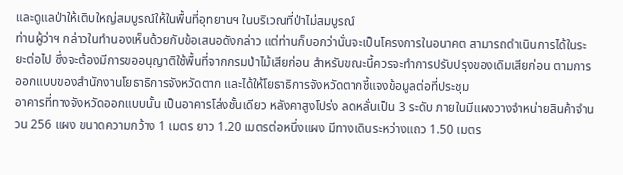และดูแลป่าให้เติบใหญ่สมบูรณ์ให้ในพื้นที่อุทยานฯ ในบริเวณที่ป่าไม่สมบูรณ์
ท่านผู้ว่าฯ กล่าวในทำนองเห็นด้วยกับข้อเสนอดังกล่าว แต่ท่านก็บอกว่านั่นจะเป็นโครงการในอนาคต สามารถดำเนินการได้ในระยะต่อไป ซึ่งจะต้องมีการขออนุญาติใช้พื้นที่จากกรมป่าไม้เสียก่อน สำหรับขณะนี้ควรจะทำการปรับปรุงของเดิมเสียก่อน ตามการออกแบบของสำนักงานโยธาธิการจังหวัดตาก และได้ให้โยธาธิการจังหวัดตากชี้แจงข้อมูลต่อที่ประชุม
อาคารที่ทางจังหวัดออกแบบนั้น เป็นอาคารโล่งชั้นเดียว หลังคาสูงโปร่ง ลดหลั่นเป็น 3 ระดับ ภายในมีแผงวางจำหน่ายสินค้าจำนวน 256 แผง ขนาดความกว้าง 1 เมตร ยาว 1.20 เมตรต่อหนึ่งแผง มีทางเดินระหว่างแถว 1.50 เมตร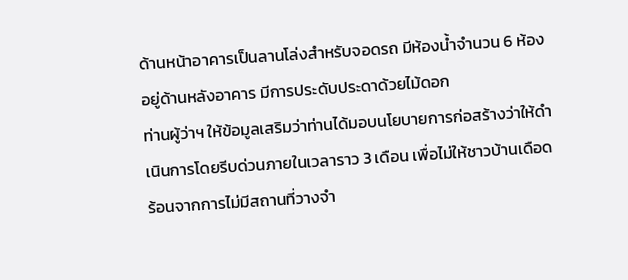ด้านหน้าอาคารเป็นลานโล่งสำหรับจอดรถ มีห้องน้ำจำนวน 6 ห้องอยู่ด้านหลังอาคาร มีการประดับประดาด้วยไม้ดอก
ท่านผู้ว่าฯ ให้ข้อมูลเสริมว่าท่านได้มอบนโยบายการก่อสร้างว่าให้ดำเนินการโดยรีบด่วนภายในเวลาราว 3 เดือน เพื่อไม่ให้ชาวบ้านเดือดร้อนจากการไม่มีสถานที่วางจำ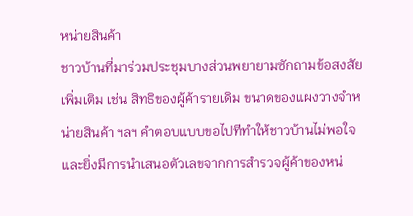หน่ายสินค้า
ชาวบ้านที่มาร่วมประชุมบางส่วนพยายามซักถามข้อสงสัยเพิ่มเติม เช่น สิทธิของผู้ค้ารายเดิม ขนาดของแผงวางจำหน่ายสินค้า ฯลฯ คำตอบแบบขอไปทีทำให้ชาวบ้านไม่พอใจ และยิ่งมีการนำเสนอตัวเลขจากการสำรวจผู้ค้าของหน่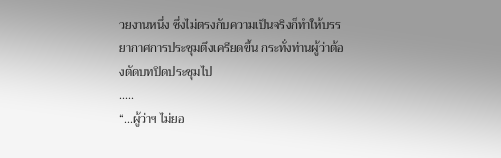วยงานหนึ่ง ซึ่งไม่ตรงกับความเป็นจริงก็ทำให้บรรยากาศการประชุมตึงเครียดขึ้น กระทั่งท่านผู้ว่าต้องตัดบทปิดประชุมไป
.....
“...ผู้ว่าฯ ไม่ยอ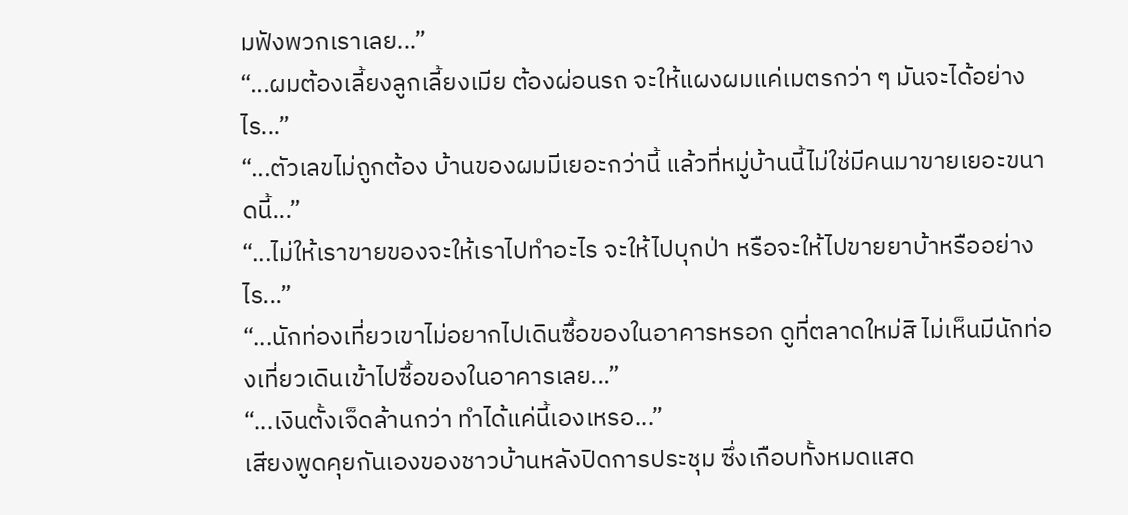มฟังพวกเราเลย...”
“...ผมต้องเลี้ยงลูกเลี้ยงเมีย ต้องผ่อนรถ จะให้แผงผมแค่เมตรกว่า ๆ มันจะได้อย่างไร...”
“...ตัวเลขไม่ถูกต้อง บ้านของผมมีเยอะกว่านี้ แล้วที่หมู่บ้านนี้ไม่ใช่มีคนมาขายเยอะขนาดนี้...”
“...ไม่ให้เราขายของจะให้เราไปทำอะไร จะให้ไปบุกป่า หรือจะให้ไปขายยาบ้าหรืออย่างไร...”
“...นักท่องเที่ยวเขาไม่อยากไปเดินซื้อของในอาคารหรอก ดูที่ตลาดใหม่สิ ไม่เห็นมีนักท่องเที่ยวเดินเข้าไปซื้อของในอาคารเลย...”
“...เงินตั้งเจ็ดล้านกว่า ทำได้แค่นี้เองเหรอ...”
เสียงพูดคุยกันเองของชาวบ้านหลังปิดการประชุม ซึ่งเกือบทั้งหมดแสด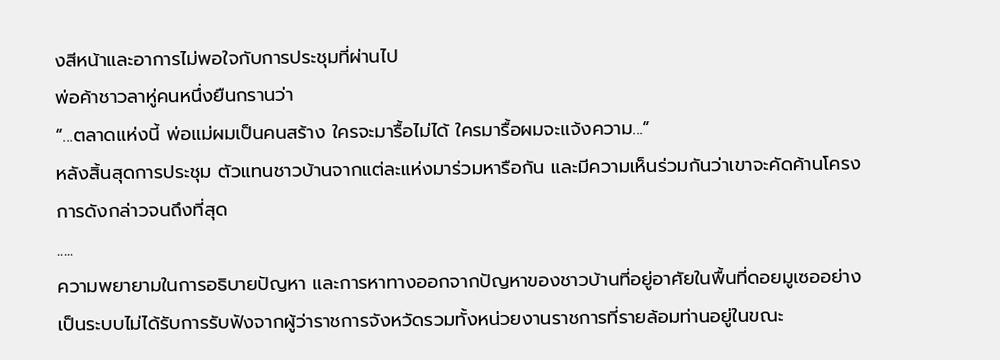งสีหน้าและอาการไม่พอใจกับการประชุมที่ผ่านไป
พ่อค้าชาวลาหู่คนหนึ่งยืนกรานว่า
“...ตลาดแห่งนี้ พ่อแม่ผมเป็นคนสร้าง ใครจะมารื้อไม่ได้ ใครมารื้อผมจะแจ้งความ...”
หลังสิ้นสุดการประชุม ตัวแทนชาวบ้านจากแต่ละแห่งมาร่วมหารือกัน และมีความเห็นร่วมกันว่าเขาจะคัดค้านโครงการดังกล่าวจนถึงที่สุด
.....
ความพยายามในการอธิบายปัญหา และการหาทางออกจากปัญหาของชาวบ้านที่อยู่อาศัยในพื้นที่ดอยมูเซออย่างเป็นระบบไม่ได้รับการรับฟังจากผู้ว่าราชการจังหวัดรวมทั้งหน่วยงานราชการที่รายล้อมท่านอยู่ในขณะ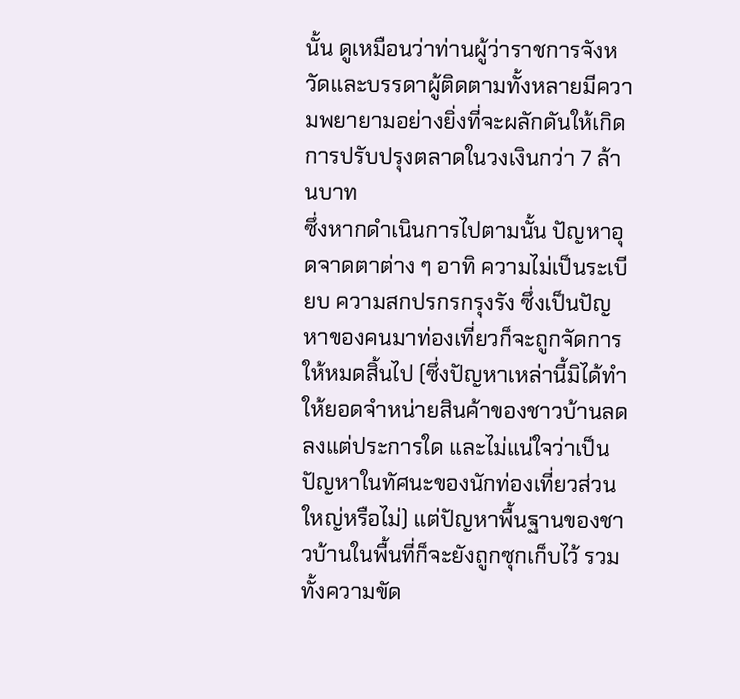นั้น ดูเหมือนว่าท่านผู้ว่าราชการจังหวัดและบรรดาผู้ติดตามทั้งหลายมีความพยายามอย่างยิ่งที่จะผลักดันให้เกิดการปรับปรุงตลาดในวงเงินกว่า 7 ล้านบาท
ซึ่งหากดำเนินการไปตามนั้น ปัญหาอุดจาดตาต่าง ๆ อาทิ ความไม่เป็นระเบียบ ความสกปรกรกรุงรัง ซึ่งเป็นปัญหาของคนมาท่องเที่ยวก็จะถูกจัดการให้หมดสิ้นไป (ซึ่งปัญหาเหล่านี้มิได้ทำให้ยอดจำหน่ายสินค้าของชาวบ้านลดลงแต่ประการใด และไม่แน่ใจว่าเป็นปัญหาในทัศนะของนักท่องเที่ยวส่วนใหญ่หรือไม่) แต่ปัญหาพื้นฐานของชาวบ้านในพื้นที่ก็จะยังถูกซุกเก็บไว้ รวมทั้งความขัด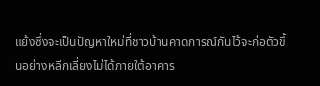แย้งซึ่งจะเป็นปัญหาใหม่ที่ชาวบ้านคาดการณ์กันไว้จะก่อตัวขึ้นอย่างหลีกเลี่ยงไม่ได้ภายใต้อาคาร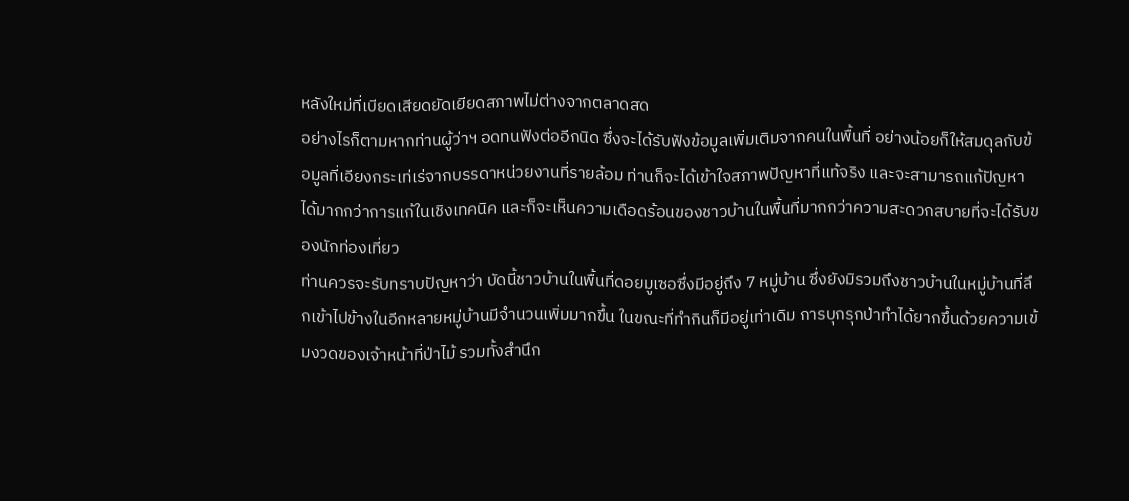หลังใหม่ที่เบียดเสียดยัดเยียดสภาพไม่ต่างจากตลาดสด
อย่างไรก็ตามหากท่านผู้ว่าฯ อดทนฟังต่ออีกนิด ซึ่งจะได้รับฟังข้อมูลเพิ่มเติมจากคนในพื้นที่ อย่างน้อยก็ให้สมดุลกับข้อมูลที่เอียงกระเท่เร่จากบรรดาหน่วยงานที่รายล้อม ท่านก็จะได้เข้าใจสภาพปัญหาที่แท้จริง และจะสามารถแก้ปัญหาได้มากกว่าการแก้ในเชิงเทคนิค และก็จะเห็นความเดือดร้อนของชาวบ้านในพื้นที่มากกว่าความสะดวกสบายที่จะได้รับของนักท่องเที่ยว
ท่านควรจะรับทราบปัญหาว่า บัดนี้ชาวบ้านในพื้นที่ดอยมูเซอซึ่งมีอยู่ถึง 7 หมู่บ้าน ซึ่งยังมิรวมถึงชาวบ้านในหมู่บ้านที่ลึกเข้าไปข้างในอีกหลายหมู่บ้านมีจำนวนเพิ่มมากขึ้น ในขณะที่ทำกินก็มีอยู่เท่าเดิม การบุกรุกป่าทำได้ยากขึ้นด้วยความเข้มงวดของเจ้าหน้าที่ป่าไม้ รวมทั้งสำนึก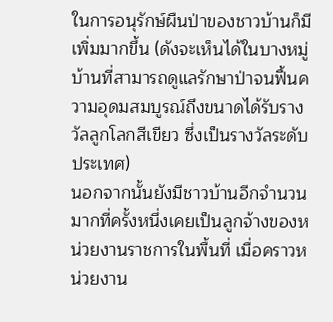ในการอนุรักษ์ผืนป่าของชาวบ้านก็มีเพิ่มมากขึ้น (ดังจะเห็นได้ในบางหมู่บ้านที่สามารถดูแลรักษาป่าจนฟื้นความอุดมสมบูรณ์ถึงขนาดได้รับรางวัลลูกโลกสีเขียว ซึ่งเป็นรางวัลระดับประเทศ)
นอกจากนั้นยังมีชาวบ้านอีกจำนวนมากที่ครั้งหนึ่งเคยเป็นลูกจ้างของหน่วยงานราชการในพื้นที่ เมื่อคราวหน่วยงาน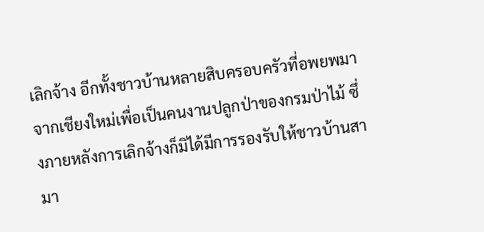เลิกจ้าง อีกทั้งชาวบ้านหลายสิบครอบครัวที่อพยพมาจากเชียงใหม่เพื่อเป็นคนงานปลูกป่าของกรมป่าไม้ ซึ่งภายหลังการเลิกจ้างก็มิได้มีการรองรับให้ชาวบ้านสามา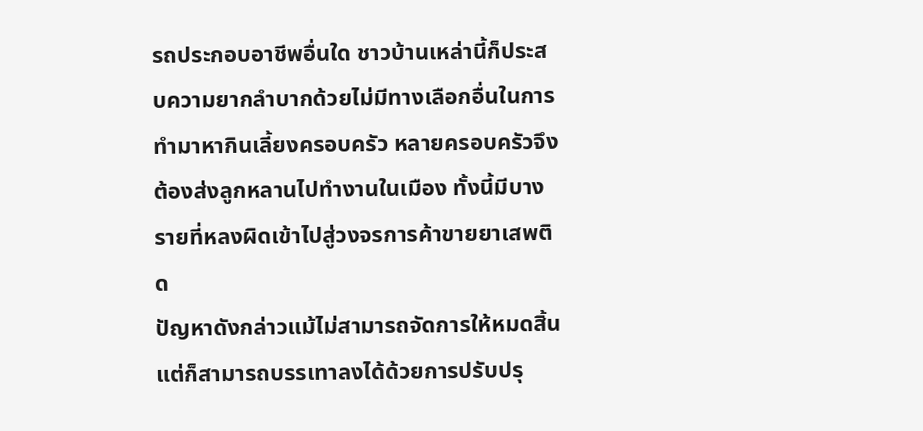รถประกอบอาชีพอื่นใด ชาวบ้านเหล่านี้ก็ประสบความยากลำบากด้วยไม่มีทางเลือกอื่นในการทำมาหากินเลี้ยงครอบครัว หลายครอบครัวจึงต้องส่งลูกหลานไปทำงานในเมือง ทั้งนี้มีบางรายที่หลงผิดเข้าไปสู่วงจรการค้าขายยาเสพติด
ปัญหาดังกล่าวแม้ไม่สามารถจัดการให้หมดสิ้น แต่ก็สามารถบรรเทาลงได้ด้วยการปรับปรุ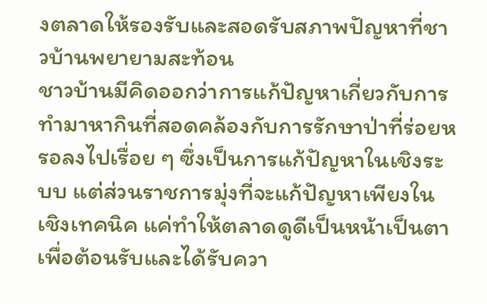งตลาดให้รองรับและสอดรับสภาพปัญหาที่ชาวบ้านพยายามสะท้อน
ชาวบ้านมีคิดออกว่าการแก้ปัญหาเกี่ยวกับการทำมาหากินที่สอดคล้องกับการรักษาป่าที่ร่อยหรอลงไปเรื่อย ๆ ซึ่งเป็นการแก้ปัญหาในเชิงระบบ แต่ส่วนราชการมุ่งที่จะแก้ปัญหาเพียงในเชิงเทคนิค แค่ทำให้ตลาดดูดีเป็นหน้าเป็นตาเพื่อต้อนรับและได้รับควา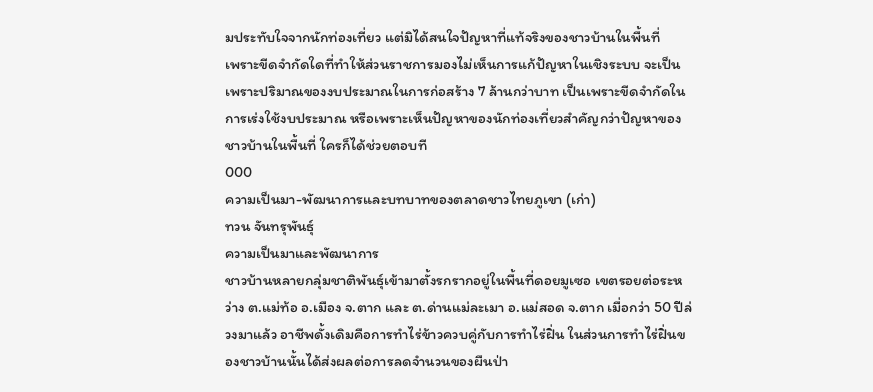มประทับใจจากนักท่องเที่ยว แต่มิได้สนใจปัญหาที่แท้จริงของชาวบ้านในพื้นที่
เพราะขีดจำกัดใดที่ทำให้ส่วนราชการมองไม่เห็นการแก้ปัญหาในเชิงระบบ จะเป็นเพราะปริมาณของงบประมาณในการก่อสร้าง 7 ล้านกว่าบาท เป็นเพราะขีดจำกัดในการเร่งใช้งบประมาณ หรือเพราะเห็นปัญหาของนักท่องเที่ยวสำคัญกว่าปัญหาของชาวบ้านในพื้นที่ ใครก็ได้ช่วยตอบที
000
ความเป็นมา-พัฒนาการและบทบาทของตลาดชาวไทยภูเขา (เก่า)
ทวน จันทรุพันธุ์
ความเป็นมาและพัฒนาการ
ชาวบ้านหลายกลุ่มชาติพันธุ์เข้ามาตั้งรกรากอยู่ในพื้นที่ดอยมูเซอ เขตรอยต่อระหว่าง ต.แม่ท้อ อ.เมือง จ.ตาก และ ต.ด่านแม่ละเมา อ.แม่สอด จ.ตาก เมื่อกว่า 50 ปีล่วงมาแล้ว อาชีพดั้งเดิมคือการทำไร่ข้าวควบคู่กับการทำไร่ฝิ่น ในส่วนการทำไร่ฝิ่นของชาวบ้านนั้นได้ส่งผลต่อการลดจำนวนของผืนป่า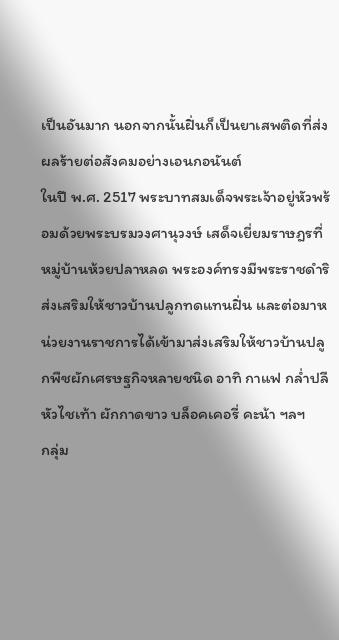เป็นอันมาก นอกจากนั้นฝิ่นก็เป็นยาเสพติดที่ส่งผลร้ายต่อสังคมอย่างเอนกอนันต์
ในปี พ.ศ. 2517 พระบาทสมเด็จพระเจ้าอยู่หัวพร้อมด้วยพระบรมวงศานุวงษ์ เสด็จเยี่ยมราษฎรที่หมู่บ้านห้วยปลาหลด พระองค์ทรงมีพระราชดำริส่งเสริมให้ชาวบ้านปลูกทดแทนฝิ่น และต่อมาหน่วยงานราชการได้เข้ามาส่งเสริมให้ชาวบ้านปลูกพืชผักเศรษฐกิจหลายชนิด อาทิ กาแฟ กล่ำปลี หัวไชเท้า ผักกาดขาว บล็อคเคอรี่ คะน้า ฯลฯ
กลุ่ม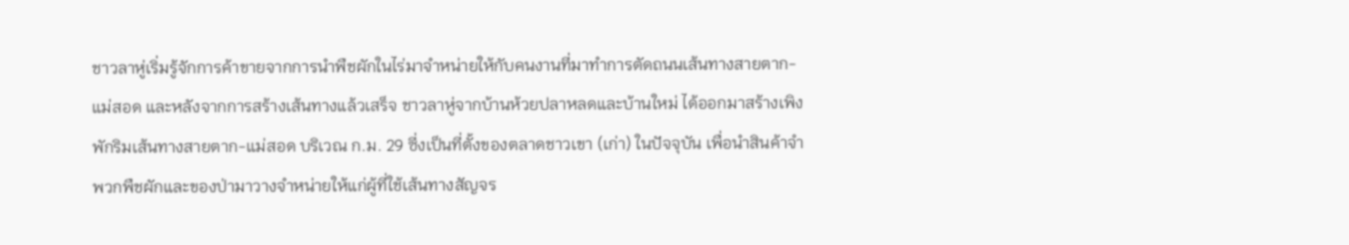ชาวลาหู่เริ่มรู้จักการค้าขายจากการนำพืชผักในไร่มาจำหน่ายให้กับคนงานที่มาทำการตัดถนนเส้นทางสายตาก-แม่สอด และหลังจากการสร้างเส้นทางแล้วเสร็จ ชาวลาหู่จากบ้านห้วยปลาหลดและบ้านใหม่ ได้ออกมาสร้างเพิงพักริมเส้นทางสายตาก-แม่สอด บริเวณ ก.ม. 29 ซี่งเป็นที่ตั้งของตลาดชาวเขา (เก่า) ในปัจจุบัน เพื่อนำสินค้าจำพวกพืชผักและของป่ามาวางจำหน่ายให้แก่ผู้ที่ใช้เส้นทางสัญจร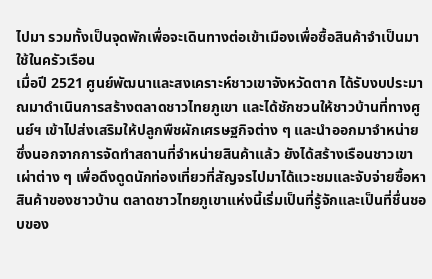ไปมา รวมทั้งเป็นจุดพักเพื่อจะเดินทางต่อเข้าเมืองเพื่อซื้อสินค้าจำเป็นมาใช้ในครัวเรือน
เมื่อปี 2521 ศูนย์พัฒนาและสงเคราะห์ชาวเขาจังหวัดตาก ได้รับงบประมาณมาดำเนินการสร้างตลาดชาวไทยภูเขา และได้ชักชวนให้ชาวบ้านที่ทางศูนย์ฯ เข้าไปส่งเสริมให้ปลูกพืชผักเศรษฐกิจต่าง ๆ และนำออกมาจำหน่าย ซึ่งนอกจากการจัดทำสถานที่จำหน่ายสินค้าแล้ว ยังได้สร้างเรือนชาวเขาเผ่าต่าง ๆ เพื่อดึงดูดนักท่องเที่ยวที่สัญจรไปมาได้แวะชมและจับจ่ายซื้อหาสินค้าของชาวบ้าน ตลาดชาวไทยภูเขาแห่งนี้เริ่มเป็นที่รู้จักและเป็นที่ชื่นชอบของ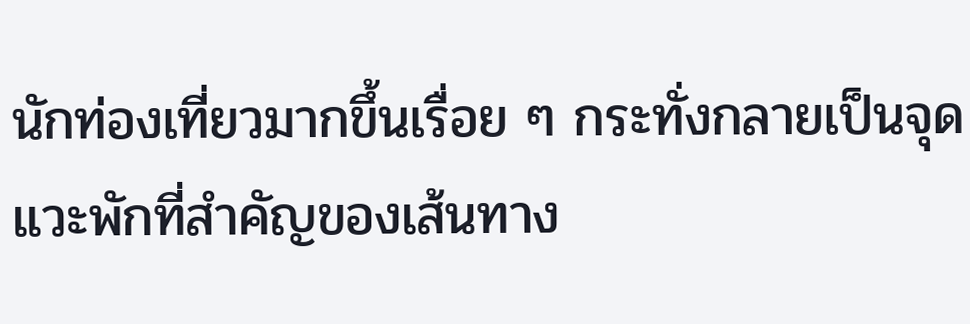นักท่องเที่ยวมากขึ้นเรื่อย ๆ กระทั่งกลายเป็นจุดแวะพักที่สำคัญของเส้นทาง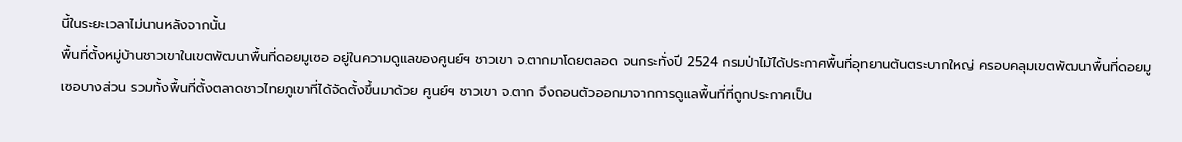นี้ในระยะเวลาไม่นานหลังจากนั้น
พื้นที่ตั้งหมู่บ้านชาวเขาในเขตพัฒนาพื้นที่ดอยมูเซอ อยู่ในความดูแลของศูนย์ฯ ชาวเขา จ.ตากมาโดยตลอด จนกระทั่งปี 2524 กรมป่าไม้ได้ประกาศพื้นที่อุทยานต้นตระบากใหญ่ ครอบคลุมเขตพัฒนาพื้นที่ดอยมูเซอบางส่วน รวมทั้งพื้นที่ตั้งตลาดชาวไทยภูเขาที่ได้จัดตั้งขึ้นมาด้วย ศูนย์ฯ ชาวเขา จ.ตาก จึงถอนตัวออกมาจากการดูแลพื้นที่ที่ถูกประกาศเป็น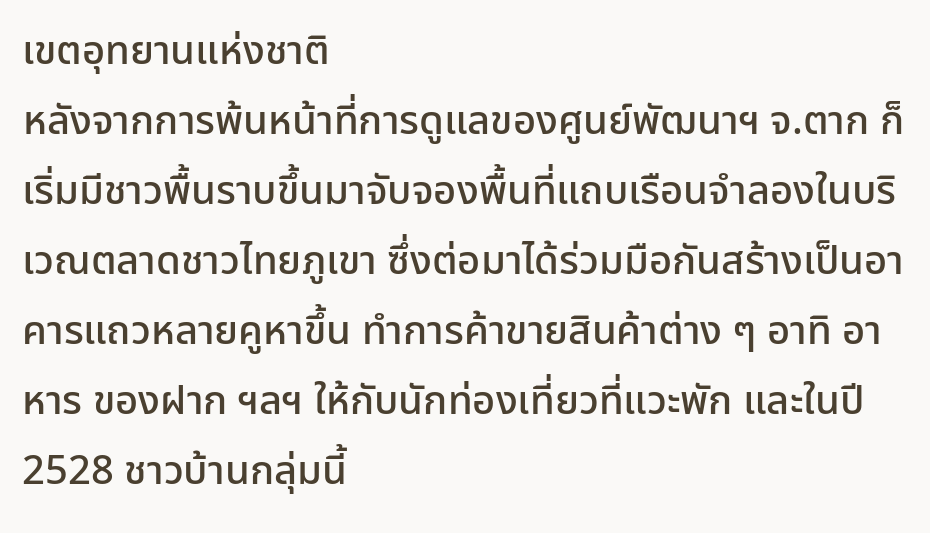เขตอุทยานแห่งชาติ
หลังจากการพ้นหน้าที่การดูแลของศูนย์พัฒนาฯ จ.ตาก ก็เริ่มมีชาวพื้นราบขึ้นมาจับจองพื้นที่แถบเรือนจำลองในบริเวณตลาดชาวไทยภูเขา ซึ่งต่อมาได้ร่วมมือกันสร้างเป็นอาคารแถวหลายคูหาขึ้น ทำการค้าขายสินค้าต่าง ๆ อาทิ อาหาร ของฝาก ฯลฯ ให้กับนักท่องเที่ยวที่แวะพัก และในปี 2528 ชาวบ้านกลุ่มนี้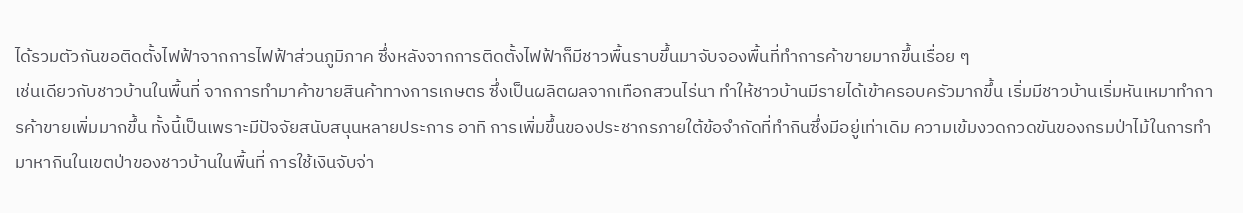ได้รวมตัวกันขอติดตั้งไฟฟ้าจากการไฟฟ้าส่วนภูมิภาค ซึ่งหลังจากการติดตั้งไฟฟ้าก็มีชาวพื้นราบขึ้นมาจับจองพื้นที่ทำการค้าขายมากขึ้นเรื่อย ๆ
เช่นเดียวกับชาวบ้านในพื้นที่ จากการทำมาค้าขายสินค้าทางการเกษตร ซึ่งเป็นผลิตผลจากเทือกสวนไร่นา ทำให้ชาวบ้านมีรายได้เข้าครอบครัวมากขึ้น เริ่มมีชาวบ้านเริ่มหันเหมาทำการค้าขายเพิ่มมากขึ้น ทั้งนี้เป็นเพราะมีปัจจัยสนับสนุนหลายประการ อาทิ การเพิ่มขึ้นของประชากรภายใต้ข้อจำกัดที่ทำกินซึ่งมีอยู่เท่าเดิม ความเข้มงวดกวดขันของกรมป่าไม้ในการทำมาหากินในเขตป่าของชาวบ้านในพื้นที่ การใช้เงินจับจ่า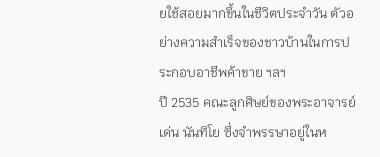ยใช้สอยมากขึ้นในชีวิตประจำวัน ตัวอย่างความสำเร็จของชาวบ้านในการประกอบอาชีพค้าขาย ฯลฯ
ปี 2535 คณะลูกศิษย์ของพระอาจารย์เด่น นันทิโย ซึ่งจำพรรษาอยู่ในห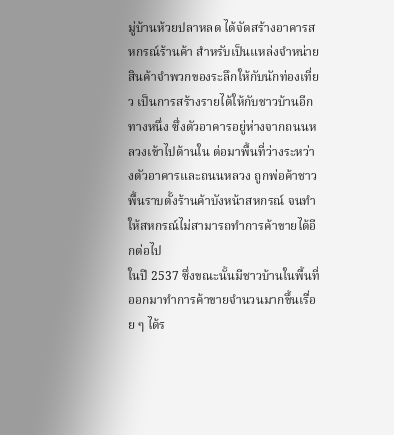มู่บ้านห้วยปลาหลด ได้จัดสร้างอาคารสหกรณ์ร้านค้า สำหรับเป็นแหล่งจำหน่ายสินค้าจำพวกของระลึกให้กับนักท่องเที่ยว เป็นการสร้างรายได้ให้กับชาวบ้านอีกทางหนึ่ง ซึ่งตัวอาคารอยู่ห่างจากถนนหลวงเข้าไปด้านใน ต่อมาพื้นที่ว่างระหว่างตัวอาคารและถนนหลวง ถูกพ่อค้าชาวพื้นราบตั้งร้านค้าบังหน้าสหกรณ์ จนทำให้สหกรณ์ไม่สามารถทำการค้าขายได้อีกต่อไป
ในปี 2537 ซึ่งขณะนั้นมีชาวบ้านในพื้นที่ออกมาทำการค้าขายจำนวนมากขึ้นเรื่อย ๆ ได้ร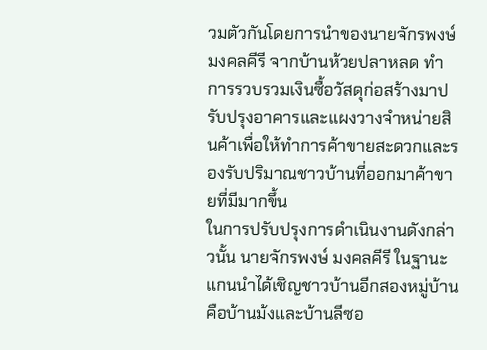วมตัวกันโดยการนำของนายจักรพงษ์ มงคลคีรี จากบ้านห้วยปลาหลด ทำการรวบรวมเงินซื้อวัสดุก่อสร้างมาปรับปรุงอาคารและแผงวางจำหน่ายสินค้าเพื่อให้ทำการค้าขายสะดวกและรองรับปริมาณชาวบ้านที่ออกมาค้าขายที่มีมากขึ้น
ในการปรับปรุงการดำเนินงานดังกล่าวนั้น นายจักรพงษ์ มงคลคีรี ในฐานะแกนนำได้เชิญชาวบ้านอีกสองหมู่บ้านคือบ้านม้งและบ้านลีซอ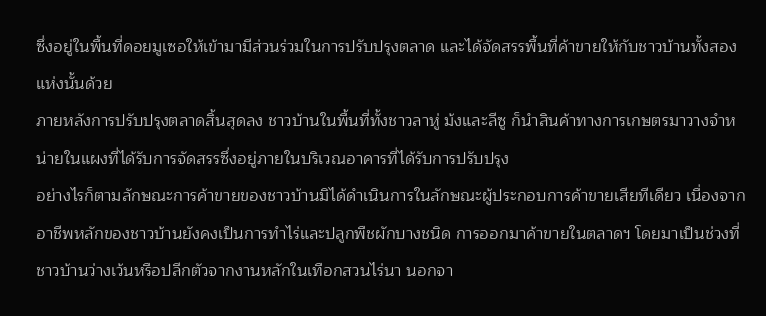ซึ่งอยู่ในพื้นที่ดอยมูเซอให้เข้ามามีส่วนร่วมในการปรับปรุงตลาด และได้จัดสรรพื้นที่ค้าขายให้กับชาวบ้านทั้งสองแห่งนั้นด้วย
ภายหลังการปรับปรุงตลาดสิ้นสุดลง ชาวบ้านในพื้นที่ทั้งชาวลาหู่ ม้งและลีซู ก็นำสินค้าทางการเกษตรมาวางจำหน่ายในแผงที่ได้รับการจัดสรรซึ่งอยู่ภายในบริเวณอาคารที่ได้รับการปรับปรุง
อย่างไรก็ตามลักษณะการค้าขายของชาวบ้านมิได้ดำเนินการในลักษณะผู้ประกอบการค้าขายเสียทีเดียว เนื่องจากอาชีพหลักของชาวบ้านยังคงเป็นการทำไร่และปลูกพืชผักบางชนิด การออกมาค้าขายในตลาดฯ โดยมาเป็นช่วงที่ชาวบ้านว่างเว้นหรือปลีกตัวจากงานหลักในเทือกสวนไร่นา นอกจา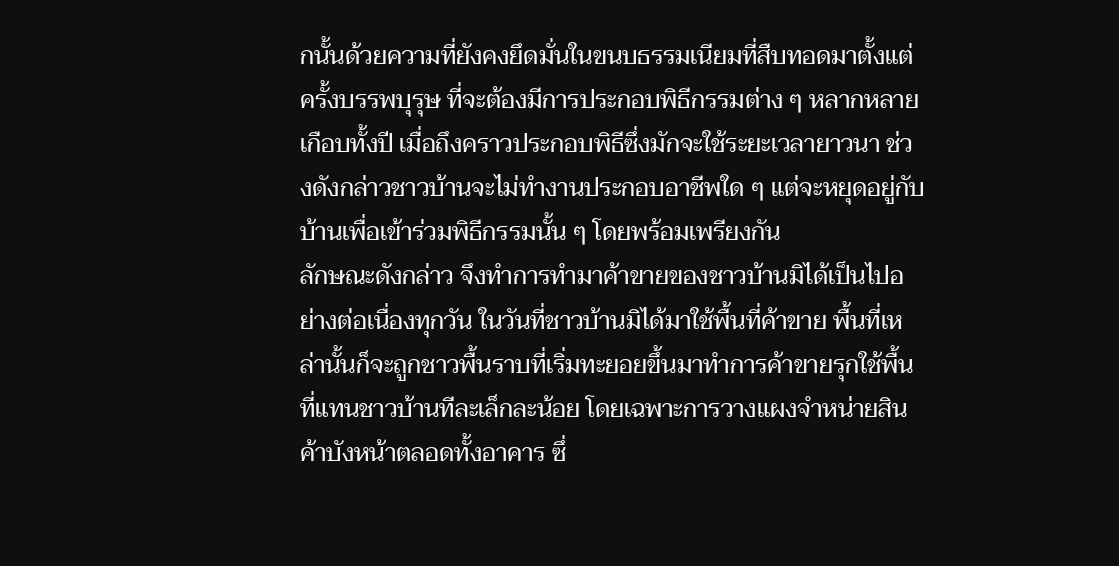กนั้นด้วยความที่ยังคงยึดมั่นในขนบธรรมเนียมที่สืบทอดมาตั้งแต่ครั้งบรรพบุรุษ ที่จะต้องมีการประกอบพิธีกรรมต่าง ๆ หลากหลายเกือบทั้งปี เมื่อถึงคราวประกอบพิธีซึ่งมักจะใช้ระยะเวลายาวนา ช่วงดังกล่าวชาวบ้านจะไม่ทำงานประกอบอาชีพใด ๆ แต่จะหยุดอยู่กับบ้านเพื่อเข้าร่วมพิธีกรรมนั้น ๆ โดยพร้อมเพรียงกัน
ลักษณะดังกล่าว จึงทำการทำมาค้าขายของชาวบ้านมิได้เป็นไปอย่างต่อเนื่องทุกวัน ในวันที่ชาวบ้านมิได้มาใช้พื้นที่ค้าขาย พื้นที่เหล่านั้นก็จะถูกชาวพื้นราบที่เริ่มทะยอยขึ้นมาทำการค้าขายรุกใช้พื้นที่แทนชาวบ้านทีละเล็กละน้อย โดยเฉพาะการวางแผงจำหน่ายสินค้าบังหน้าตลอดทั้งอาคาร ซึ่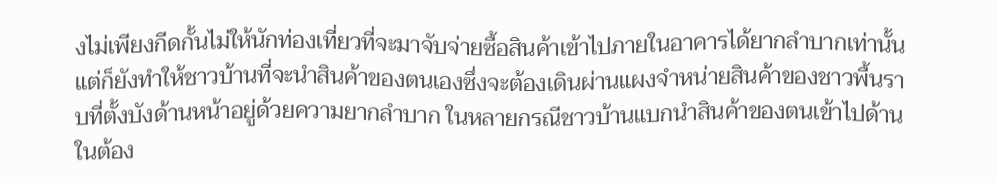งไม่เพียงกีดกั้นไม่ให้นักท่องเที่ยวที่จะมาจับจ่ายซื้อสินค้าเข้าไปภายในอาคารได้ยากลำบากเท่านั้น แต่ก็ยังทำให้ชาวบ้านที่จะนำสินค้าของตนเองซึ่งจะต้องเดินผ่านแผงจำหน่ายสินค้าของชาวพื้นราบที่ตั้งบังด้านหน้าอยู่ด้วยความยากลำบาก ในหลายกรณีชาวบ้านแบกนำสินค้าของตนเข้าไปด้านในต้อง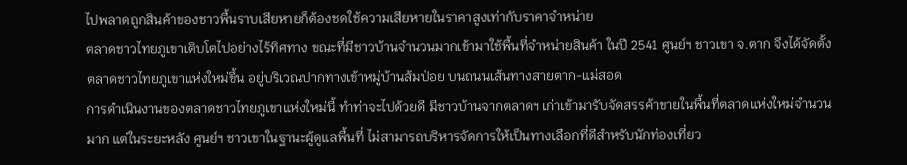ไปพลาดถูกสินค้าของชาวพื้นราบเสียหายก็ต้องชดใช้ความเสียหายในราคาสูงเท่ากับราคาจำหน่าย
ตลาดชาวไทยภูเขาเติบโตไปอย่างไร้ทิศทาง ขณะที่มีชาวบ้านจำนวนมากเข้ามาใช้พื้นที่จำหน่ายสินค้า ในปี 2541 ศูนย์ฯ ชาวเขา จ.ตาก จึงได้จัดตั้งตลาดชาวไทยภูเขาแห่งใหม่ขึ้น อยู่บริเวณปากทางเข้าหมู่บ้านส้มป่อย บนถนนเส้นทางสายตาก-แม่สอด
การดำเนินงานของตลาดชาวไทยภูเขาแห่งใหม่นี้ ทำท่าจะไปด้วยดี มีชาวบ้านจากตลาดฯ เก่าเข้ามารับจัดสรรค้าขายในพื้นที่ตลาดแห่งใหม่จำนวนมาก แต่ในระยะหลัง ศูนย์ฯ ชาวเขาในฐานะผู้ดูแลพื้นที่ ไม่สามารถบริหารจัดการให้เป็นทางเลือกที่ดีสำหรับนักท่องเที่ยว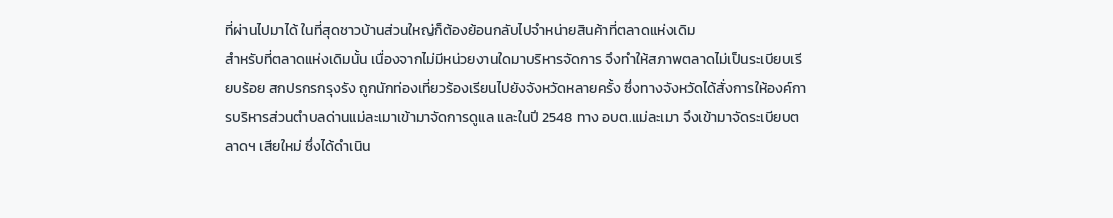ที่ผ่านไปมาได้ ในที่สุดชาวบ้านส่วนใหญ่ก็ต้องย้อนกลับไปจำหน่ายสินค้าที่ตลาดแห่งเดิม
สำหรับที่ตลาดแห่งเดิมนั้น เนื่องจากไม่มีหน่วยงานใดมาบริหารจัดการ จึงทำให้สภาพตลาดไม่เป็นระเบียบเรียบร้อย สกปรกรกรุงรัง ถูกนักท่องเที่ยวร้องเรียนไปยังจังหวัดหลายครั้ง ซึ่งทางจังหวัดได้สั่งการให้องค์การบริหารส่วนตำบลด่านแม่ละเมาเข้ามาจัดการดูแล และในปี 2548 ทาง อบต.แม่ละเมา จึงเข้ามาจัดระเบียบตลาดฯ เสียใหม่ ซึ่งได้ดำเนิน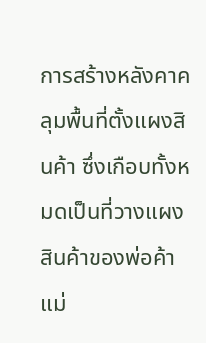การสร้างหลังคาคลุมพื้นที่ตั้งแผงสินค้า ซึ่งเกือบทั้งหมดเป็นที่วางแผงสินค้าของพ่อค้าแม่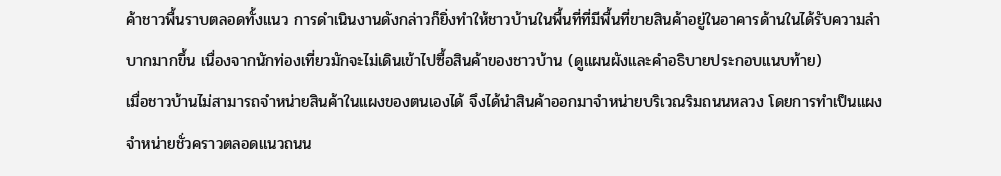ค้าชาวพื้นราบตลอดทั้งแนว การดำเนินงานดังกล่าวก็ยิ่งทำให้ชาวบ้านในพื้นที่ที่มีพื้นที่ขายสินค้าอยู่ในอาคารด้านในได้รับความลำบากมากขึ้น เนื่องจากนักท่องเที่ยวมักจะไม่เดินเข้าไปซื้อสินค้าของชาวบ้าน (ดูแผนผังและคำอธิบายประกอบแนบท้าย)
เมื่อชาวบ้านไม่สามารถจำหน่ายสินค้าในแผงของตนเองได้ จึงได้นำสินค้าออกมาจำหน่ายบริเวณริมถนนหลวง โดยการทำเป็นแผงจำหน่ายชั่วคราวตลอดแนวถนน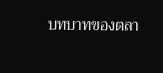บทบาทของตลา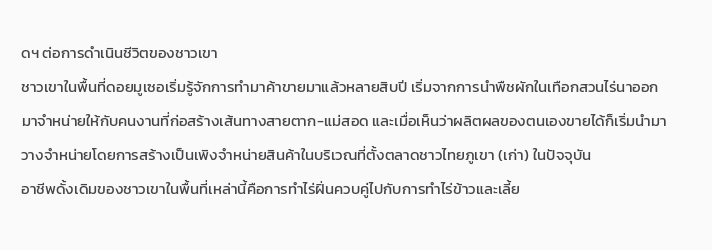ดฯ ต่อการดำเนินชีวิตของชาวเขา
ชาวเขาในพื้นที่ดอยมูเซอเริ่มรู้จักการทำมาค้าขายมาแล้วหลายสิบปี เริ่มจากการนำพืชผักในเทือกสวนไร่นาออกมาจำหน่ายให้กับคนงานที่ก่อสร้างเส้นทางสายตาก-แม่สอด และเมื่อเห็นว่าผลิตผลของตนเองขายได้ก็เริ่มนำมาวางจำหน่ายโดยการสร้างเป็นเพิงจำหน่ายสินค้าในบริเวณที่ตั้งตลาดชาวไทยภูเขา (เก่า) ในปัจจุบัน
อาชีพดั้งเดิมของชาวเขาในพื้นที่เหล่านี้คือการทำไร่ฝิ่นควบคู่ไปกับการทำไร่ข้าวและเลี้ย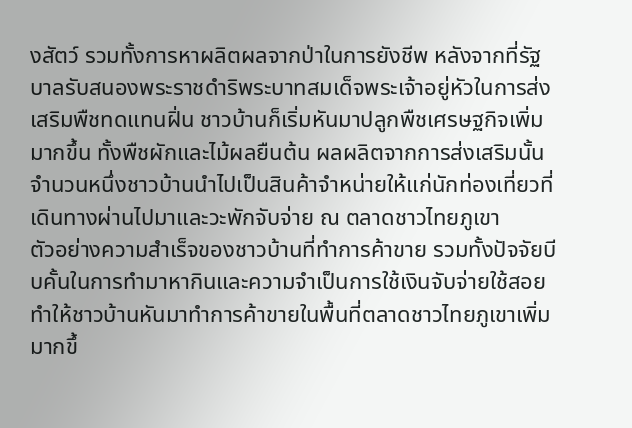งสัตว์ รวมทั้งการหาผลิตผลจากป่าในการยังชีพ หลังจากที่รัฐบาลรับสนองพระราชดำริพระบาทสมเด็จพระเจ้าอยู่หัวในการส่งเสริมพืชทดแทนฝิ่น ชาวบ้านก็เริ่มหันมาปลูกพืชเศรษฐกิจเพิ่มมากขึ้น ทั้งพืชผักและไม้ผลยืนต้น ผลผลิตจากการส่งเสริมนั้นจำนวนหนึ่งชาวบ้านนำไปเป็นสินค้าจำหน่ายให้แก่นักท่องเที่ยวที่เดินทางผ่านไปมาและวะพักจับจ่าย ณ ตลาดชาวไทยภูเขา
ตัวอย่างความสำเร็จของชาวบ้านที่ทำการค้าขาย รวมทั้งปัจจัยบีบคั้นในการทำมาหากินและความจำเป็นการใช้เงินจับจ่ายใช้สอย ทำให้ชาวบ้านหันมาทำการค้าขายในพื้นที่ตลาดชาวไทยภูเขาเพิ่มมากขึ้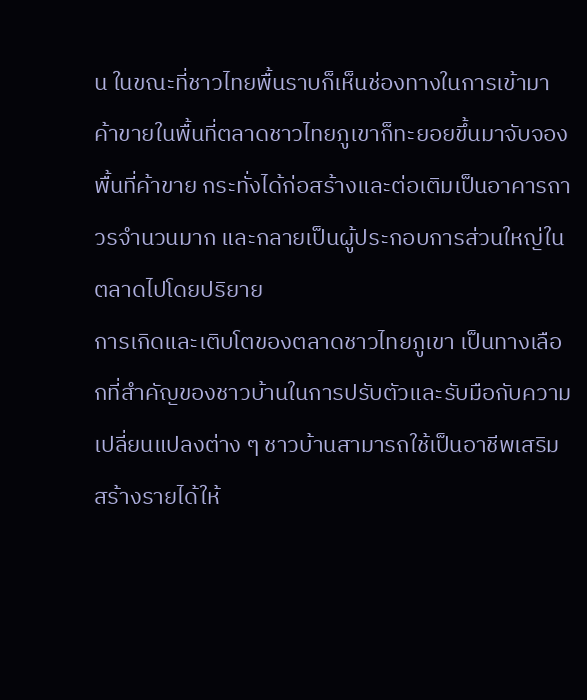น ในขณะที่ชาวไทยพื้นราบก็เห็นช่องทางในการเข้ามาค้าขายในพื้นที่ตลาดชาวไทยภูเขาก็ทะยอยขึ้นมาจับจองพื้นที่ค้าขาย กระทั่งได้ก่อสร้างและต่อเติมเป็นอาคารถาวรจำนวนมาก และกลายเป็นผู้ประกอบการส่วนใหญ่ในตลาดไปโดยปริยาย
การเกิดและเติบโตของตลาดชาวไทยภูเขา เป็นทางเลือกที่สำคัญของชาวบ้านในการปรับตัวและรับมือกับความเปลี่ยนแปลงต่าง ๆ ชาวบ้านสามารถใช้เป็นอาชีพเสริมสร้างรายได้ให้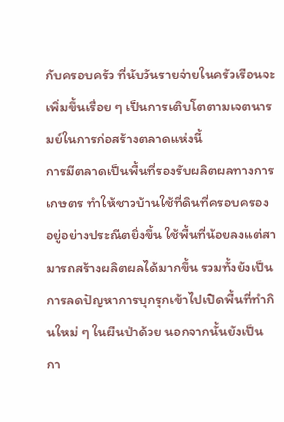กับครอบครัว ที่นับวันรายจ่ายในครัวเรือนจะเพิ่มขึ้นเรื่อย ๆ เป็นการเติบโตตามเจตนารมย์ในการก่อสร้างตลาดแห่งนี้
การมีตลาดเป็นพื้นที่รองรับผลิตผลทางการเกษตร ทำให้ชาวบ้านใช้ที่ดินที่ครอบครองอยู่อย่างประณีตยิ่งขึ้น ใช้พื้นที่น้อยลงแต่สามารถสร้างผลิตผลได้มากขึ้น รวมทั้งยังเป็นการลดปัญหาการบุกรุกเข้าไปเปิดพื้นที่ทำกินใหม่ ๆ ในผืนป่าด้วย นอกจากนั้นยังเป็นกา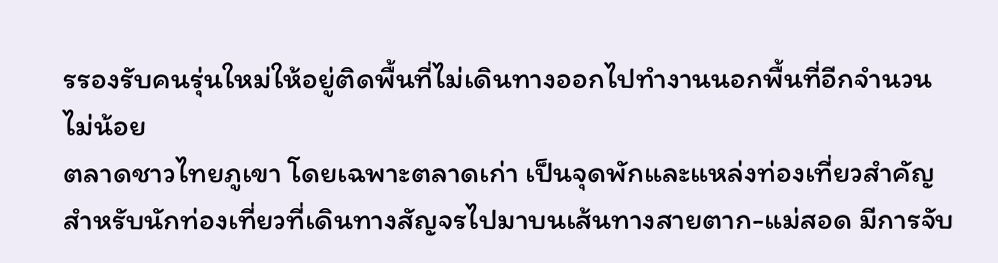รรองรับคนรุ่นใหม่ให้อยู่ติดพื้นที่ไม่เดินทางออกไปทำงานนอกพื้นที่อีกจำนวนไม่น้อย
ตลาดชาวไทยภูเขา โดยเฉพาะตลาดเก่า เป็นจุดพักและแหล่งท่องเที่ยวสำคัญสำหรับนักท่องเที่ยวที่เดินทางสัญจรไปมาบนเส้นทางสายตาก-แม่สอด มีการจับ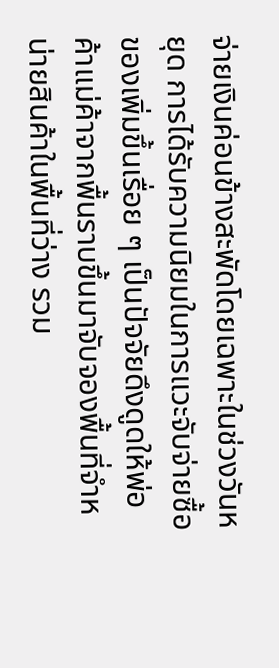จ่ายเงินค่อนข้างสะพัดโดยเฉพาะในช่วงวันหยุด การได้รับความนิยมในการแวะจับจ่ายซื้อของเพิ่มขึ้นเรื่อย ๆ เป็นปัจจัยดึงดูดให้พ่อค้าแม่ค้าจากพื้นราบขึ้นมาจับจองพื้นที่จำหน่ายสินค้าในพื้นที่ว่าง รวม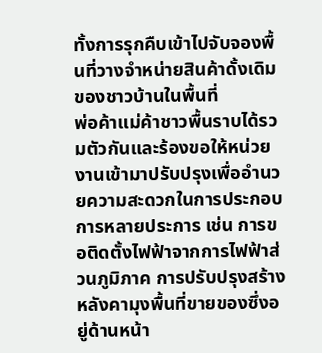ทั้งการรุกคืบเข้าไปจับจองพื้นที่วางจำหน่ายสินค้าดั้งเดิมของชาวบ้านในพื้นที่
พ่อค้าแม่ค้าชาวพื้นราบได้รวมตัวกันและร้องขอให้หน่วยงานเข้ามาปรับปรุงเพื่ออำนวยความสะดวกในการประกอบการหลายประการ เช่น การขอติดตั้งไฟฟ้าจากการไฟฟ้าส่วนภูมิภาค การปรับปรุงสร้างหลังคามุงพื้นที่ขายของซึ่งอยู่ด้านหน้า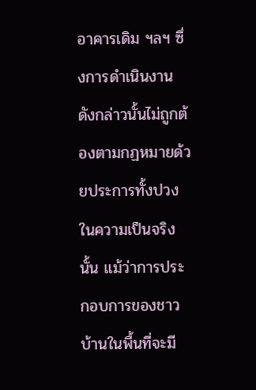อาคารเดิม ฯลฯ ซึ่งการดำเนินงานดังกล่าวนั้นไม่ถูกต้องตามกฏหมายด้วยประการทั้งปวง
ในความเป็นจริงนั้น แม้ว่าการประกอบการของชาวบ้านในพื้นที่จะมี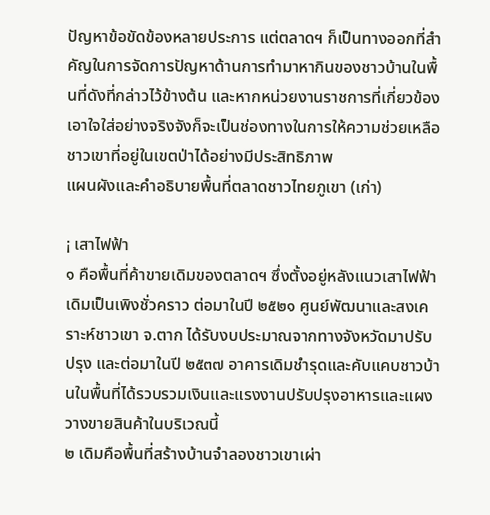ปัญหาข้อขัดข้องหลายประการ แต่ตลาดฯ ก็เป็นทางออกที่สำคัญในการจัดการปัญหาด้านการทำมาหากินของชาวบ้านในพื้นที่ดังที่กล่าวไว้ข้างต้น และหากหน่วยงานราชการที่เกี่ยวข้องเอาใจใส่อย่างจริงจังก็จะเป็นช่องทางในการให้ความช่วยเหลือชาวเขาที่อยู่ในเขตป่าได้อย่างมีประสิทธิภาพ
แผนผังและคำอธิบายพื้นที่ตลาดชาวไทยภูเขา (เก่า)

¡ เสาไฟฟ้า
๑ คือพื้นที่ค้าขายเดิมของตลาดฯ ซึ่งตั้งอยู่หลังแนวเสาไฟฟ้า เดิมเป็นเพิงชั่วคราว ต่อมาในปี ๒๕๒๑ ศูนย์พัฒนาและสงเคราะห์ชาวเขา จ.ตาก ได้รับงบประมาณจากทางจังหวัดมาปรับปรุง และต่อมาในปี ๒๕๓๗ อาคารเดิมชำรุดและคับแคบชาวบ้านในพื้นที่ได้รวบรวมเงินและแรงงานปรับปรุงอาหารและแผงวางขายสินค้าในบริเวณนี้
๒ เดิมคือพื้นที่สร้างบ้านจำลองชาวเขาเผ่า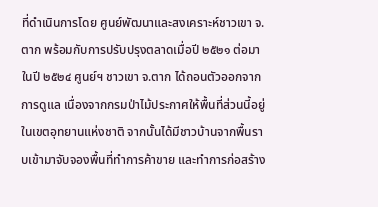ที่ดำเนินการโดย ศูนย์พัฒนาและสงเคราะห์ชาวเขา จ.ตาก พร้อมกับการปรับปรุงตลาดเมื่อปี ๒๕๒๑ ต่อมาในปี ๒๕๒๔ ศูนย์ฯ ชาวเขา จ.ตาก ได้ถอนตัวออกจากการดูแล เนื่องจากกรมป่าไม้ประกาศให้พื้นที่ส่วนนี้อยู่ในเขตอุทยานแห่งชาติ จากนั้นได้มีชาวบ้านจากพื้นราบเข้ามาจับจองพื้นที่ทำการค้าขาย และทำการก่อสร้าง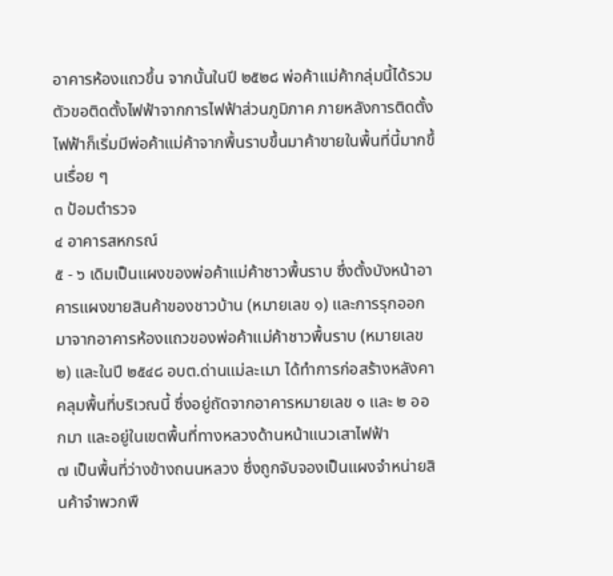อาคารห้องแถวขึ้น จากนั้นในปี ๒๕๒๘ พ่อค้าแม่ค้ากลุ่มนี้ได้รวมตัวขอติดตั้งไฟฟ้าจากการไฟฟ้าส่วนภูมิภาค ภายหลังการติดตั้งไฟฟ้าก็เริ่มมีพ่อค้าแม่ค้าจากพื้นราบขึ้นมาค้าขายในพื้นที่นี้มากขึ้นเรื่อย ๆ
๓ ป้อมตำรวจ
๔ อาคารสหกรณ์
๕ - ๖ เดิมเป็นแผงของพ่อค้าแม่ค้าชาวพื้นราบ ซึ่งตั้งบังหน้าอาคารแผงขายสินค้าของชาวบ้าน (หมายเลข ๑) และการรุกออกมาจากอาคารห้องแถวของพ่อค้าแม่ค้าชาวพื้นราบ (หมายเลข ๒) และในปี ๒๕๔๘ อบต.ด่านแม่ละเมา ได้ทำการก่อสร้างหลังคาคลุมพื้นที่บริเวณนี้ ซึ่งอยู่ถัดจากอาคารหมายเลข ๑ และ ๒ ออกมา และอยู่ในเขตพื้นที่ทางหลวงด้านหน้าแนวเสาไฟฟ้า
๗ เป็นพื้นที่ว่างข้างถนนหลวง ซึ่งถูกจับจองเป็นแผงจำหน่ายสินค้าจำพวกพื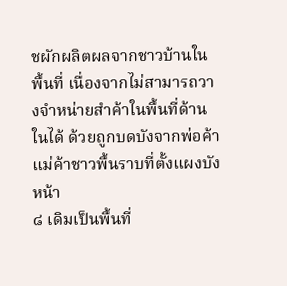ชผักผลิตผลจากชาวบ้านในพื้นที่ เนื่องจากไม่สามารถวางจำหน่ายสำค้าในพื้นที่ด้านในได้ ด้วยถูกบดบังจากพ่อค้าแม่ค้าชาวพื้นราบที่ตั้งแผงบังหน้า
๘ เดิมเป็นพื้นที่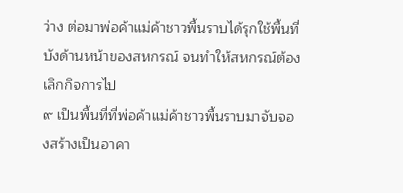ว่าง ต่อมาพ่อค้าแม่ค้าชาวพื้นราบได้รุกใช้พื้นที่บังด้านหน้าของสหกรณ์ จนทำให้สหกรณ์ต้องเลิกกิจการไป
๙ เป็นพื้นที่ที่พ่อค้าแม่ค้าชาวพื้นราบมาจับจองสร้างเป็นอาคา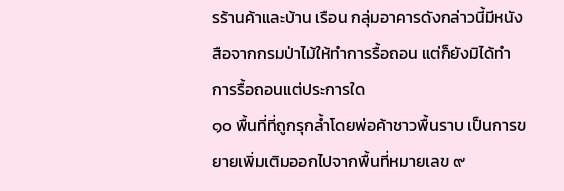รร้านค้าและบ้าน เรือน กลุ่มอาคารดังกล่าวนี้มีหนังสือจากกรมป่าไม้ให้ทำการรื้อถอน แต่ก็ยังมิได้ทำการรื้อถอนแต่ประการใด
๑๐ พื้นที่ที่ถูกรุกล้ำโดยพ่อค้าชาวพื้นราบ เป็นการขยายเพิ่มเติมออกไปจากพื้นที่หมายเลข ๙